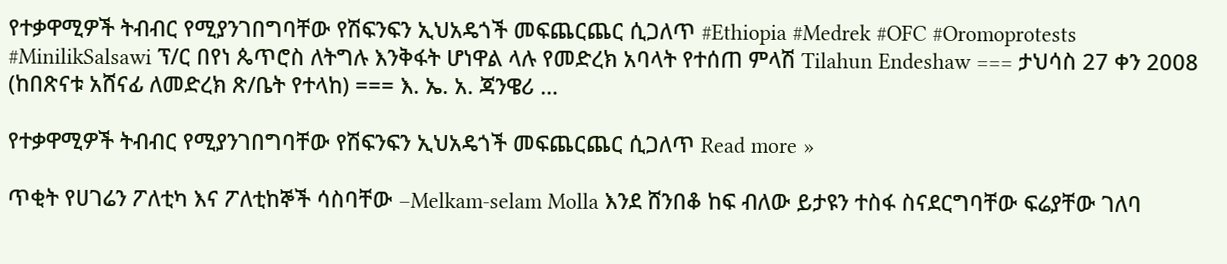የተቃዋሚዎች ትብብር የሚያንገበግባቸው የሽፍንፍን ኢህአዴጎች መፍጨርጨር ሲጋለጥ #Ethiopia #Medrek #OFC #Oromoprotests #MinilikSalsawi ፕ/ር በየነ ጴጥሮስ ለትግሉ እንቅፋት ሆነዋል ላሉ የመድረክ አባላት የተሰጠ ምላሽ Tilahun Endeshaw === ታህሳስ 27 ቀን 2008 (ከበጽናቱ አሸናፊ ለመድረክ ጽ/ቤት የተላከ) === እ. ኤ. አ. ጃንዌሪ …

የተቃዋሚዎች ትብብር የሚያንገበግባቸው የሽፍንፍን ኢህአዴጎች መፍጨርጨር ሲጋለጥ Read more »

ጥቂት የሀገሬን ፖለቲካ እና ፖለቲከኞች ሳስባቸው –Melkam-selam Molla እንደ ሸንበቆ ከፍ ብለው ይታዩን ተስፋ ስናደርግባቸው ፍሬያቸው ገለባ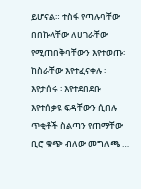ይሆናል። ተስፋ የጣሉባቸው በበኩላቸው ለሀገራቸው የሚጠበቅባቸውን እየተወጡ፡ ከስራቸው እየተፈናቀሉ ፡ እየታሰሩ ፡ እየተደበደቡ እየተሰቃዩ ፍዳቸውን ሲበሉ ጥቂቶች ስልጣን የጠማቸው ቢሮ ቁጭ ብለው መግለጫ …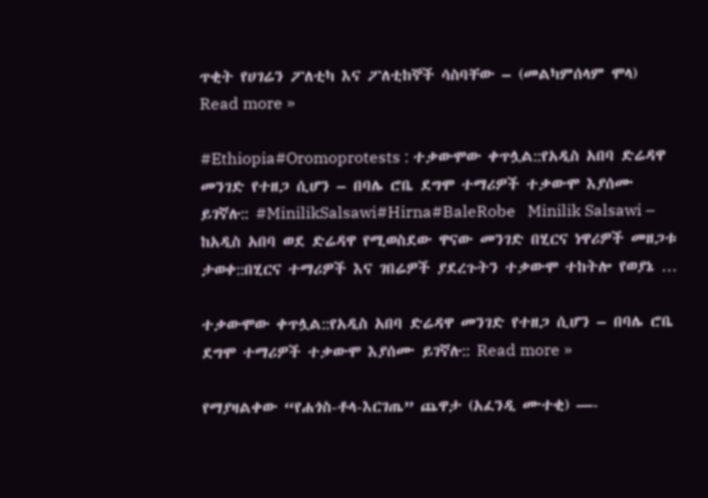ጥቂት የሀገሬን ፖለቲካ እና ፖለቲከኞች ሳስባቸው – (መልካምሰላም ሞላ) Read more »

#Ethiopia#Oromoprotests : ተቃውሞው ቀጥሏል::የአዲስ አበባ ድሬዳዋ መንገድ የተዘጋ ሲሆን – በባሌ ሮቤ ደግሞ ተማሪዎች ተቃውሞ እያሰሙ ይገኛሉ:: #MinilikSalsawi#Hirna#BaleRobe   Minilik Salsawi – ከአዲስ አበባ ወደ ድሬዳዋ የሚወስደው ዋናው መንገድ በሂርና ነዋሪዎች መዘጋቱ ታወቀ::በሂርና ተማሪዎች እና ገበሬዎች ያደረጉትን ተቃውሞ ተከትሎ የወያኔ …

ተቃውሞው ቀጥሏል::የአዲስ አበባ ድሬዳዋ መንገድ የተዘጋ ሲሆን – በባሌ ሮቤ ደግሞ ተማሪዎች ተቃውሞ እያሰሙ ይገኛሉ:: Read more »

የማያዛልቀው “የሐጎስ-ቶላ-እርገጤ” ጨዋታ (አፈንዲ ሙተቂ) —-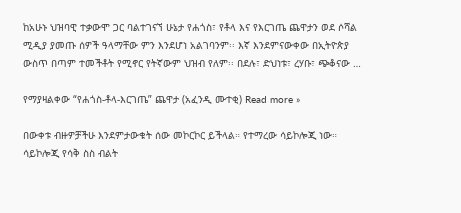ከአሁኑ ህዝባዊ ተቃውሞ ጋር ባልተገናኘ ሁኔታ የሐጎስ፣ የቶላ እና የእርገጤ ጨዋታን ወደ ሶሻል ሚዲያ ያመጡ ሰዎች ዓላማቸው ምን እንደሆነ አልገባንም፡፡ እኛ እንደምናውቀው በኢትዮጵያ ውስጥ በጣም ተመችቶት የሚኖር የትኛውም ህዝብ የለም፡፡ በደሉ፣ ድህነቱ፣ ረሃቡ፣ ጭቆናው …

የማያዛልቀው “የሐጎስ-ቶላ-እርገጤ” ጨዋታ (አፈንዲ ሙተቂ) Read more »

በውቀቱ ብዙዎቻችሁ እንደምታውቁት ሰው መኮርኮር ይችላል። የተማረው ሳይኮሎጂ ነው። ሳይኮሎጂ የሳቅ ስስ ብልት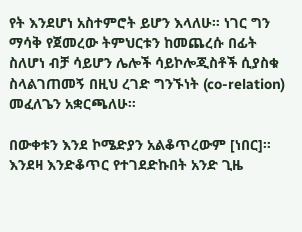የት እንደሆነ አስተምሮት ይሆን እላለሁ። ነገር ግን ማሳቅ የጀመረው ትምህርቱን ከመጨረሱ በፊት ስለሆነ ብቻ ሳይሆን ሌሎች ሳይኮሎጂስቶች ሲያስቁ ስላልገጠመኝ በዚህ ረገድ ግንኙነት (co-relation) መፈለጌን አቋርጫለሁ።

በውቀቱን እንደ ኮሜድያን አልቆጥረውም [ነበር]። እንደዛ እንድቆጥር የተገደድኩበት አንድ ጊዜ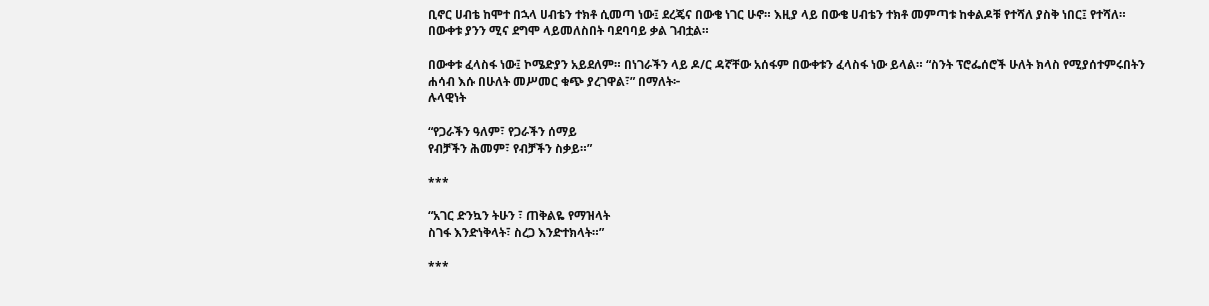ቢኖር ሀብቴ ከሞተ በኋላ ሀብቴን ተክቶ ሲመጣ ነው፤ ደረጄና በውቄ ነገር ሁኖ። እዚያ ላይ በውቄ ሀብቴን ተክቶ መምጣቱ ከቀልዶቹ የተሻለ ያስቅ ነበር፤ የተሻለ። በውቀቱ ያንን ሚና ደግሞ ላይመለስበት ባደባባይ ቃል ገብቷል።

በውቀቱ ፈላስፋ ነው፤ ኮሜድያን አይደለም። በነገራችን ላይ ዶ/ር ዳኛቸው አሰፋም በውቀቱን ፈላስፋ ነው ይላል። “ስንት ፕሮፌሰሮች ሁለት ክላስ የሚያሰተምሩበትን ሐሳብ እሱ በሁለት መሥመር ቁጭ ያረገዋል፣” በማለት፦
ሉላዊነት

“የጋራችን ዓለም፣ የጋራችን ሰማይ
የብቻችን ሕመም፣ የብቻችን ስቃይ።”

***

“አገር ድንኳን ትሁን ፣ ጠቅልዬ የማዝላት
ስገፋ እንድነቅላት፣ ስረጋ እንድተክላት።”

***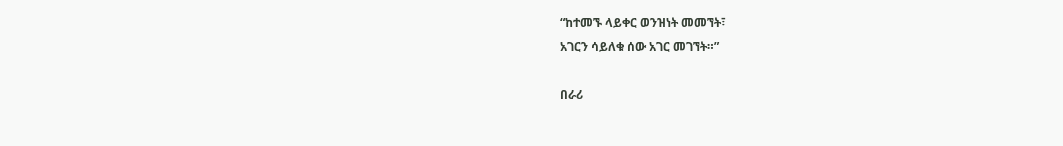“ከተመኙ ላይቀር ወንዝነት መመኘት፣
አገርን ሳይለቁ ሰው አገር መገኘት።”

በራሪ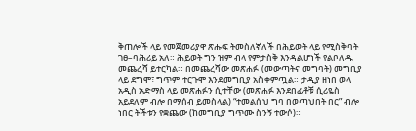ቅጠሎች ላይ የመጀመሪያዋ ጽሑፍ ትመስለኛለች በሕይወት ላይ የሚስቅባት ገፀ–ባሕሪይ አለ። ሕይወት ግን ዝም ብላ የምታስቅ እንዳልሆነች የልቦለዱ መጨረሻ ይተርካል። በመጨረሻው መጽሐፉ (መውጣትና መግባት) መግቢያ ላይ ደግሞ፣ ግጥም ተርጉሞ እንደመግቢያ አስቀምጧል። ታዲያ ዘነበ ወላ አዲስ አድማስ ላይ መጽሐፉን ሲተቸው (መጽሐፉ እንደበፊቶቹ ሲሪዬስ አይደለም ብሎ በማሰብ ይመስላል) “ተመልሰህ ግባ በወጣህበት በር” ብሎ ነበር ትችቱን የቋጨው (ከመግቢያ ግጥሙ ስንኝ ተውሶ)።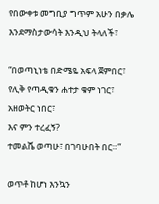የበውቀቱ መግቢያ ግጥም አሁን በቃሌ እንደማስታውሳት እንዲህ ትላለች፣

“በወጣኒነቴ በድሜዬ አፍላ ጀምበር፣
የሊቅ የጣዲቁን ሐተታ ቁም ነገር፣
አዘወትር ነበር፣
እና ምን ተረፈኝ?
ተመልሼ ወጣሁ፣ በገባሁበት በር።”

ወጥቶ ከሆነ እንኳን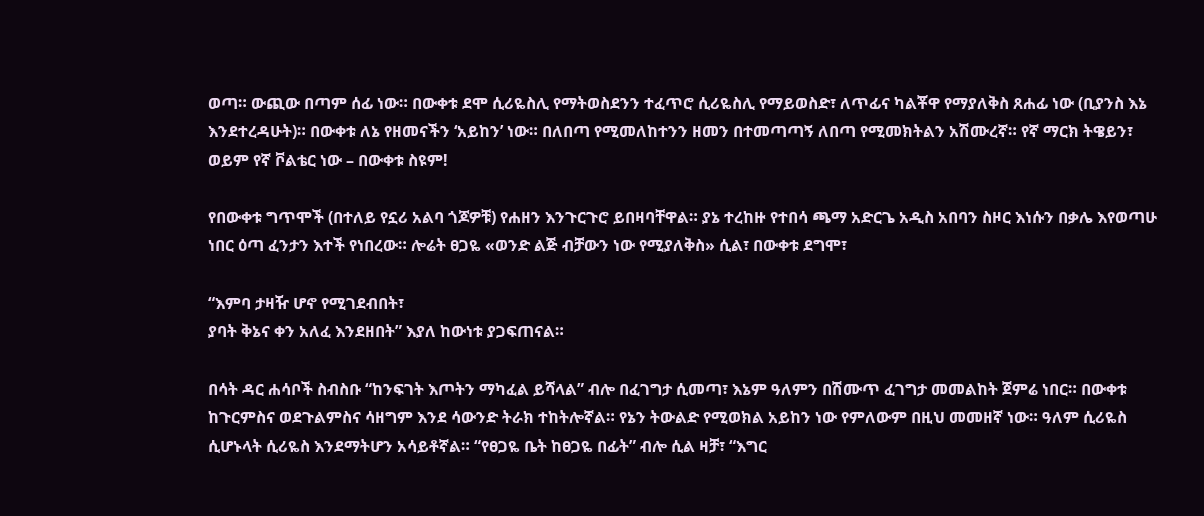ወጣ። ውጪው በጣም ሰፊ ነው። በውቀቱ ደሞ ሲሪዬስሊ የማትወስደንን ተፈጥሮ ሲሪዬስሊ የማይወስድ፣ ለጥፊና ካልቾዋ የማያለቅስ ጸሐፊ ነው (ቢያንስ እኔ እንደተረዳሁት)። በውቀቱ ለኔ የዘመናችን ‘አይከን’ ነው። በለበጣ የሚመለከተንን ዘመን በተመጣጣኝ ለበጣ የሚመክትልን አሽሙረኛ። የኛ ማርክ ትዌይን፣ ወይም የኛ ቮልቴር ነው – በውቀቱ ስዩም!

የበውቀቱ ግጥሞች (በተለይ የኗሪ አልባ ጎጆዎቹ) የሐዘን እንጉርጉሮ ይበዛባቸዋል። ያኔ ተረከዙ የተበሳ ጫማ አድርጌ አዲስ አበባን ስዞር እነሱን በቃሌ እየወጣሁ ነበር ዕጣ ፈንታን እተች የነበረው። ሎሬት ፀጋዬ «ወንድ ልጅ ብቻውን ነው የሚያለቅስ» ሲል፣ በውቀቱ ደግሞ፣

“እምባ ታዛዥ ሆኖ የሚገደብበት፣
ያባት ቅኔና ቀን አለፈ እንደዘበት” እያለ ከውነቱ ያጋፍጠናል።

በሳት ዳር ሐሳቦች ስብስቡ “ከንፍገት እጦትን ማካፈል ይሻላል” ብሎ በፈገግታ ሲመጣ፣ እኔም ዓለምን በሽሙጥ ፈገግታ መመልከት ጀምሬ ነበር። በውቀቱ ከጉርምስና ወደጉልምስና ሳዘግም እንደ ሳውንድ ትራክ ተከትሎኛል። የኔን ትውልድ የሚወክል አይከን ነው የምለውም በዚህ መመዘኛ ነው። ዓለም ሲሪዬስ ሲሆኑላት ሲሪዬስ እንደማትሆን አሳይቶኛል። “የፀጋዬ ቤት ከፀጋዬ በፊት” ብሎ ሲል ዛቻ፣ “እግር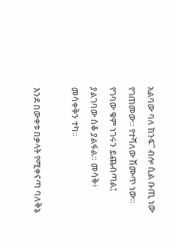አልባው ባለ ክንፍ” ብሎ ሲል ቡጢ ነው የገጠመው። የተሻለው ሽሙጥ ነው። የገባው ቁም ነገሩን ይጨብጣል፤ ያልገባው ስቆ ያልፋል። መሳቅ፥ መሳቀቅን ተካ።

እንደ በውቀቱ በቃላት የሚቀናጣ ባለቅኔ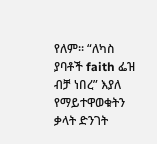የለም። “ለካስ ያባቶች faith ፌዝ ብቻ ነበረ” እያለ የማይተዋወቁትን ቃላት ድንገት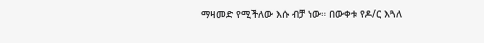ማዛመድ የሚችለው እሱ ብቻ ነው። በውቀቱ የዶ/ር እጓለ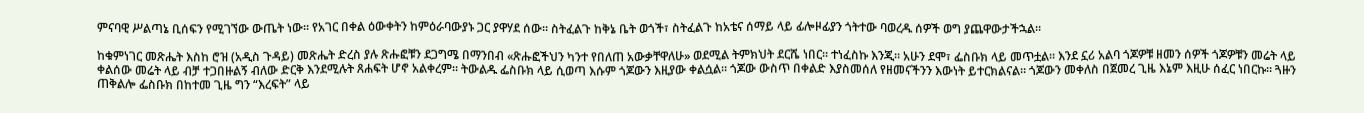ምናባዊ ሥልጣኔ ቢሰፍን የሚገኘው ውጤት ነው። የአገር በቀል ዕውቀትን ከምዕራባውያኑ ጋር ያዋሃደ ሰው። ስትፈልጉ ከቅኔ ቤት ወጎች፣ ስትፈልጉ ከአቴና ሰማይ ላይ ፊሎዞፊያን ጎትተው ባወረዱ ሰዎች ወግ ያጨዋውታችኋል።

ከቁምነገር መጽሔት እስከ ሮዝ (አዲስ ጉዳይ) መጽሔት ድረስ ያሉ ጽሑፎቹን ደጋግሜ በማንበብ «ጽሑፎችህን ካንተ የበለጠ አውቃቸዋለሁ» ወደሚል ትምክህት ደርሼ ነበር። ተነፈስኩ እንጂ። አሁን ደሞ፣ ፌስቡክ ላይ መጥቷል። እንደ ኗሪ አልባ ጎጆዎቹ ዘመን ሰዎች ጎጆዎቹን መሬት ላይ ቀልሰው መሬት ላይ ብቻ ተጋበዙልኝ ብለው ድርቅ እንደሚሉት ጸሐፍት ሆኖ አልቀረም። ትውልዱ ፌስቡክ ላይ ሲወጣ እሱም ጎጆውን እዚያው ቀልሷል። ጎጆው ውስጥ በቀልድ እያስመሰለ የዘመናችንን እውነት ይተርክልናል። ጎጆውን መቀለስ በጀመረ ጊዜ እኔም እዚሁ ሰፈር ነበርኩ። ጓዙን ጠቅልሎ ፌስቡክ በከተመ ጊዜ ግን “እረፍት” ላይ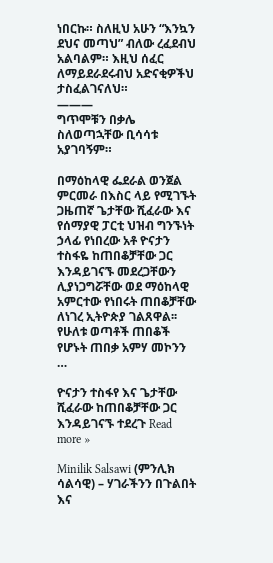ነበርኩ። ስለዚህ አሁን “እንኳን ደህና መጣህ” ብለው ረፈደብህ አልባልም። እዚህ ሰፈር ለማይደራደሩብህ አድናቂዎችህ ታስፈልገናለህ።
———
ግጥሞቹን በቃሌ ስለወጣኋቸው ቢሳሳቱ አያገባኝም።

በማዕከላዊ ፌደራል ወንጀል ምርመራ በእስር ላይ የሚገኙት ጋዜጠኛ ጌታቸው ሺፈራው እና የሰማያዊ ፓርቲ ህዝብ ግንኙነት ኃላፊ የነበረው አቶ ዮናታን ተስፋዬ ከጠበቆቻቸው ጋር እንዳይገናኙ መደረጋቸውን ሊያነጋግሯቸው ወደ ማዕከላዊ አምርተው የነበሩት ጠበቆቻቸው ለነገረ ኢትዮጵያ ገልጸዋል፡፡ የሁለቱ ወጣቶች ጠበቆች የሆኑት ጠበቃ አምሃ መኮንን …

ዮናታን ተስፋየ እና ጌታቸው ሺፈራው ከጠበቆቻቸው ጋር እንዳይገናኙ ተደረጉ Read more »

Minilik Salsawi (ምንሊክ ሳልሳዊ) – ሃገራችንን በጉልበት እና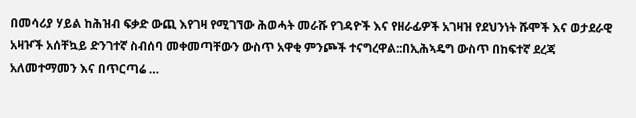በመሳሪያ ሃይል ከሕዝብ ፍቃድ ውጪ እየገዛ የሚገኘው ሕወሓት መራሹ የገዳዮች እና የዘራፊዎች አገዛዝ የደህንነት ሹሞች እና ወታደራዊ አዛዦች አሰቸኳይ ድንገተኛ ስብሰባ መቀመጣቸውን ውስጥ አዋቂ ምንጮች ተናግረዋል::በኢሕኣዴግ ውስጥ በከፍተኛ ደረጃ አለመተማመን እና በጥርጣሬ …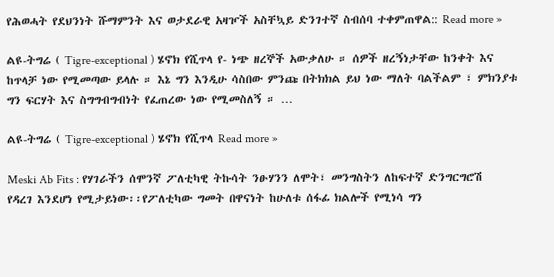የሕወሓት የደህንነት ሹማምንት እና ወታደራዊ አዛዦች አስቸኳይ ድንገተኛ ስብሰባ ተቀምጠዋል:: Read more »

ልዩ-ትግሬ ( Tigre-exceptional ) ሄኖክ የሺጥላ የ- ነጭ ዘረኞች አውቃለሁ ። ሰዎች ዘረኝነታቸው ከንቀት እና ከጥላቻ ነው የሚመጣው ይላሉ ። እኔ ግን እንዲሁ ሳስበው ምንጩ በትክክል ይህ ነው ማለት ባልችልም ፣ ምክንያቱ ግን ፍርሃት እና ስግግብግብነት የፈጠረው ነው የሚመስለኝ ። …

ልዩ-ትግሬ ( Tigre-exceptional ) ሄኖክ የሺጥላ Read more »

Meski Ab Fits : የሃገራችን ሰሞንኛ ፖለቲካዊ ትኩሳት ንፁሃንን ለሞት፣ መንግስትን ለከፍተኛ ድንግርግሮሽ የዳረገ እንደሆነ የሚታይነው፡፡የፖለቲካው ግመት በዋናነት ከሁለቱ ሰፋፊ ክልሎች የሚነሳ ግን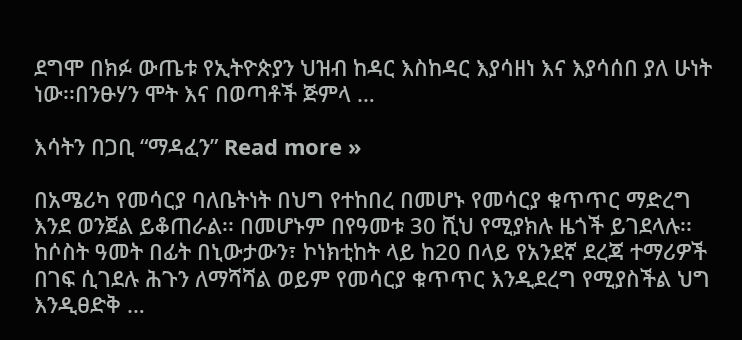ደግሞ በክፉ ውጤቱ የኢትዮጵያን ህዝብ ከዳር እስከዳር እያሳዘነ እና እያሳሰበ ያለ ሁነት ነው፡፡በንፁሃን ሞት እና በወጣቶች ጅምላ …

እሳትን በጋቢ “ማዳፈን” Read more »

በአሜሪካ የመሳርያ ባለቤትነት በህግ የተከበረ በመሆኑ የመሳርያ ቁጥጥር ማድረግ እንደ ወንጀል ይቆጠራል፡፡ በመሆኑም በየዓመቱ 30 ሺህ የሚያክሉ ዜጎች ይገደላሉ፡፡ከሶስት ዓመት በፊት በኒውታውን፣ ኮነክቲከት ላይ ከ20 በላይ የአንደኛ ደረጃ ተማሪዎች በገፍ ሲገደሉ ሕጉን ለማሻሻል ወይም የመሳርያ ቁጥጥር እንዲደረግ የሚያስችል ህግ እንዲፀድቅ …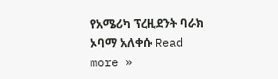የአሜሪካ ፕረዚደንት ባራክ ኦባማ አለቀሱ Read more »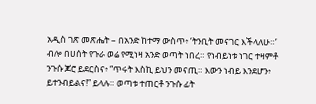አዲስ ገጽ መጽሔት – በአንድ ከተማ ውስጥ፥ ‘ትንቢት መናገር እችላለሁ።’ ብሎ በሀሰት የጉራ ወሬ የሚነዛ አንድ ወጣት ነበረ። የነብይነቱ ነገር ተዛምቶ ንጉሱ ጆሮ ይደርስና፥ “ጥሩት እስኪ ይህን መናጢ። እውን ነብይ እንደሆን፥ ይተንብይልና!” ይላሉ። ወጣቱ ተጠርቶ ንጉሱ ፊት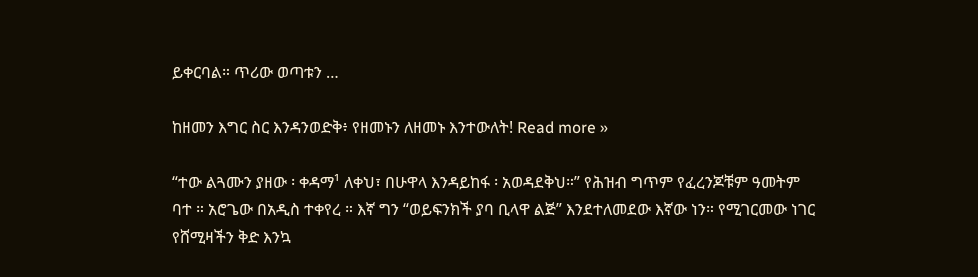ይቀርባል። ጥሪው ወጣቱን …

ከዘመን እግር ስር እንዳንወድቅ፥ የዘመኑን ለዘመኑ እንተውለት! Read more »

“ተው ልጓሙን ያዘው ፡ ቀዳማ¹ ለቀህ፣ በሁዋላ እንዳይከፋ ፡ አወዳደቅህ።” የሕዝብ ግጥም የፈረንጆቹም ዓመትም ባተ ። አሮጌው በአዲስ ተቀየረ ። እኛ ግን “ወይፍንክች ያባ ቢላዋ ልጅ” እንደተለመደው እኛው ነን። የሚገርመው ነገር የሸሚዛችን ቅድ እንኳ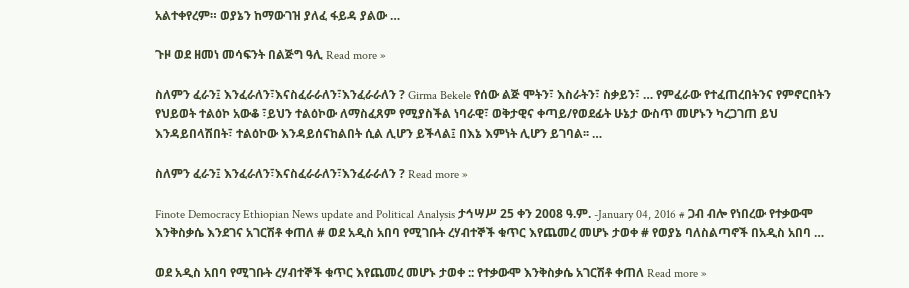አልተቀየረም። ወያኔን ከማውገዝ ያለፈ ፋይዳ ያልው …

ጉዞ ወደ ዘመነ መሳፍንት በልጅግ ዓሊ Read more »

ስለምን ፈራን፤ እንፈራለን፣እናስፈራራለን፣እንፈራራለን ? Girma Bekele የሰው ልጅ ሞትን፣ እስራትን፣ ስቃይን፣ … የምፈራው የተፈጠረበትንና የምኖርበትን የህይወት ተልዕኮ አውቆ ፣ይህን ተልዕኮው ለማስፈጸም የሚያስችል ነባራዊ፣ ወቅታዊና ቀጣይ/የወደፊት ሁኔታ ውስጥ መሆኑን ካረጋገጠ ይህ እንዳይበላሽበት፣ ተልዕኮው እንዳይሰናከልበት ሲል ሊሆን ይችላል፤ በእኔ እምነት ሊሆን ይገባል፡፡ …

ስለምን ፈራን፤ እንፈራለን፣እናስፈራራለን፣እንፈራራለን ? Read more »

Finote Democracy Ethiopian News update and Political Analysis ታኅሣሥ 25 ቀን 2008 ዓ.ም. -January 04, 2016 # ጋብ ብሎ የነበረው የተቃውሞ እንቅስቃሴ እንደገና አገርሽቶ ቀጠለ # ወደ አዲስ አበባ የሚገቡት ረሃብተኞች ቁጥር እየጨመረ መሆኑ ታወቀ # የወያኔ ባለስልጣኖች በአዲስ አበባ …

ወደ አዲስ አበባ የሚገቡት ረሃብተኞች ቁጥር እየጨመረ መሆኑ ታወቀ :: የተቃውሞ እንቅስቃሴ አገርሽቶ ቀጠለ Read more »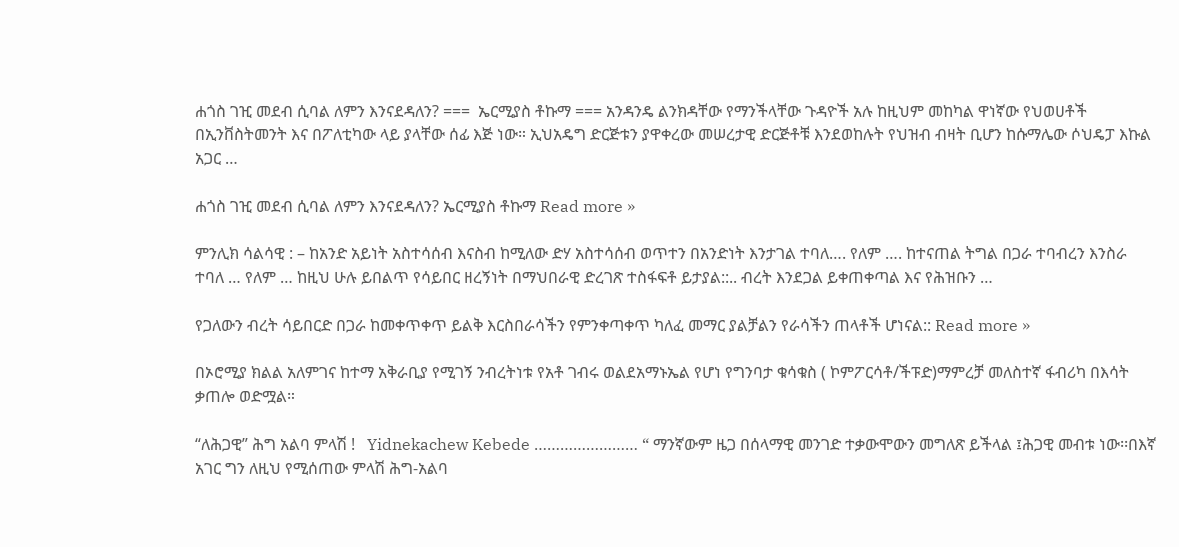ሐጎስ ገዢ መደብ ሲባል ለምን እንናደዳለን? ===  ኤርሚያስ ቶኩማ === አንዳንዴ ልንክዳቸው የማንችላቸው ጉዳዮች አሉ ከዚህም መከካል ዋነኛው የህወሀቶች በኢንቨስትመንት እና በፖለቲካው ላይ ያላቸው ሰፊ እጅ ነው። ኢህአዴግ ድርጅቱን ያዋቀረው መሠረታዊ ድርጅቶቹ እንደወከሉት የህዝብ ብዛት ቢሆን ከሱማሌው ሶህዴፓ እኩል አጋር …

ሐጎስ ገዢ መደብ ሲባል ለምን እንናደዳለን? ኤርሚያስ ቶኩማ Read more »

ምንሊክ ሳልሳዊ : – ከአንድ አይነት አስተሳሰብ እናስብ ከሚለው ድሃ አስተሳሰብ ወጥተን በአንድነት እንታገል ተባለ…. የለም …. ከተናጠል ትግል በጋራ ተባብረን እንስራ ተባለ … የለም … ከዚህ ሁሉ ይበልጥ የሳይበር ዘረኝነት በማህበራዊ ድረገጽ ተስፋፍቶ ይታያል::.. ብረት እንደጋል ይቀጠቀጣል እና የሕዝቡን …

የጋለውን ብረት ሳይበርድ በጋራ ከመቀጥቀጥ ይልቅ እርስበራሳችን የምንቀጣቀጥ ካለፈ መማር ያልቻልን የራሳችን ጠላቶች ሆነናል:: Read more »

በኦሮሚያ ክልል አለምገና ከተማ አቅራቢያ የሚገኝ ንብረትነቱ የአቶ ገብሩ ወልደአማኑኤል የሆነ የግንባታ ቁሳቁስ ( ኮምፖርሳቶ/ችፑድ)ማምረቻ መለስተኛ ፋብሪካ በእሳት ቃጠሎ ወድሟል።

“ለሕጋዊ” ሕግ አልባ ምላሽ !   Yidnekachew Kebede …………………… “ ማንኛውም ዜጋ በሰላማዊ መንገድ ተቃውሞውን መግለጽ ይችላል ፤ሕጋዊ መብቱ ነው፡፡በእኛ አገር ግን ለዚህ የሚሰጠው ምላሽ ሕግ-አልባ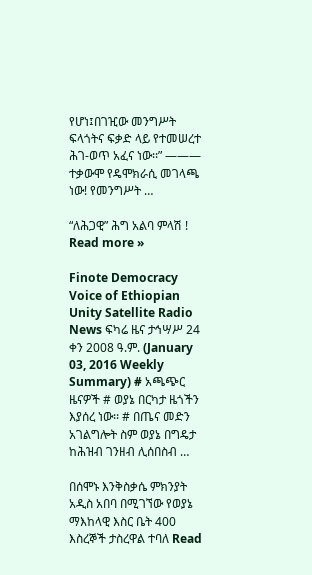የሆነ፤በገዢው መንግሥት ፍላጎትና ፍቃድ ላይ የተመሠረተ ሕገ-ወጥ አፈና ነው፡፡” ——— ተቃውሞ የዴሞክራሲ መገላጫ ነው! የመንግሥት …

“ለሕጋዊ” ሕግ አልባ ምላሽ ! Read more »

Finote Democracy Voice of Ethiopian Unity Satellite Radio News ፍካሬ ዜና ታኅሣሥ 24 ቀን 2008 ዓ.ም. (January 03, 2016 Weekly Summary) # አጫጭር ዜናዎች # ወያኔ በርካታ ዜጎችን እያሰረ ነው፡፡ # በጤና መድን አገልግሎት ስም ወያኔ በግዴታ ከሕዝብ ገንዘብ ሊሰበስብ …

በሰሞኑ እንቅስቃሴ ምክንያት አዲስ አበባ በሚገኘው የወያኔ ማእከላዊ እስር ቤት 400 እስረኞች ታስረዋል ተባለ Read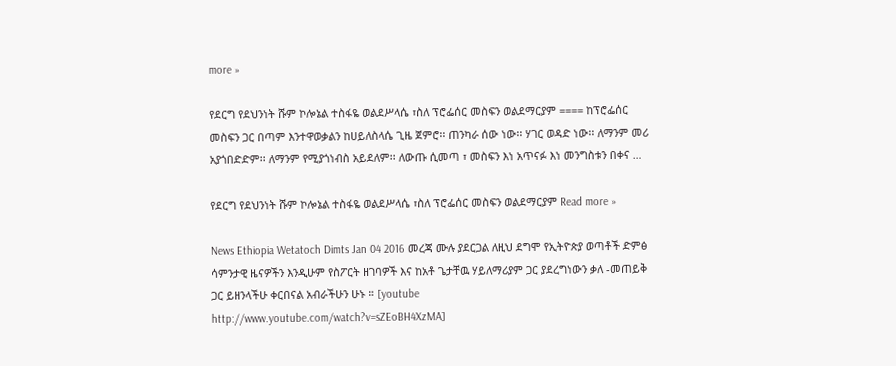more »

የደርግ የደህንነት ሹም ኮሎኔል ተስፋዬ ወልደሥላሴ ፣ስለ ፕሮፌሰር መስፍን ወልደማርያም ==== ከፕሮፌሰር መስፍን ጋር በጣም እንተዋወቃልን ከሀይለስላሴ ጊዜ ጀምሮ፡፡ ጠንካራ ሰው ነው፡፡ ሃገር ወዳድ ነው፡፡ ለማንም መሪ አያጎበድድም፡፡ ለማንም የሚያጎነብስ አይደለም፡፡ ለውጡ ሲመጣ ፣ መስፍን እነ አጥናፉ እነ መንግስቱን በቀና …

የደርግ የደህንነት ሹም ኮሎኔል ተስፋዬ ወልደሥላሴ ፣ስለ ፕሮፌሰር መስፍን ወልደማርያም Read more »

News Ethiopia Wetatoch Dimts Jan 04 2016 መረጃ ሙሉ ያደርጋል ለዚህ ደግሞ የኢትዮጵያ ወጣቶች ድምፅ ሳምንታዊ ዜናዎችን እንዲሁም የስፖርት ዘገባዎች እና ከአቶ ጌታቸዉ ሃይለማሪያም ጋር ያደረግነውን ቃለ -መጠይቅ ጋር ይዘንላችሁ ቀርበናል አብራችሁን ሁኑ ። [youtube http://www.youtube.com/watch?v=sZEoBH4XzMA]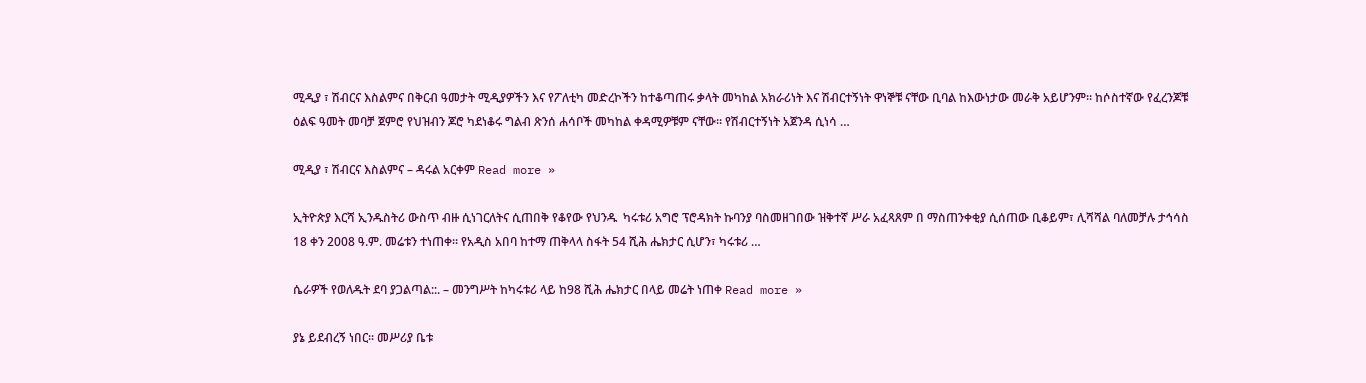ሚዲያ ፣ ሽብርና እስልምና በቅርብ ዓመታት ሚዲያዎችን እና የፖለቲካ መድረኮችን ከተቆጣጠሩ ቃላት መካከል አክራሪነት እና ሽብርተኝነት ዋነኞቹ ናቸው ቢባል ከእውነታው መራቅ አይሆንም። ከሶስተኛው የፈረንጆቹ ዕልፍ ዓመት መባቻ ጀምሮ የህዝብን ጆሮ ካደነቆሩ ግልብ ጽንሰ ሐሳቦች መካከል ቀዳሚዎቹም ናቸው። የሽብርተኝነት አጀንዳ ሲነሳ …

ሚዲያ ፣ ሽብርና እስልምና – ዳሩል አርቀም Read more »

ኢትዮጵያ እርሻ ኢንዱስትሪ ውስጥ ብዙ ሲነገርለትና ሲጠበቅ የቆየው የህንዱ  ካሩቱሪ አግሮ ፕሮዳክት ኩባንያ ባስመዘገበው ዝቅተኛ ሥራ አፈጻጸም በ ማስጠንቀቂያ ሲሰጠው ቢቆይም፣ ሊሻሻል ባለመቻሉ ታኅሳስ 18 ቀን 2008 ዓ.ም. መሬቱን ተነጠቀ፡፡ የአዲስ አበባ ከተማ ጠቅላላ ስፋት 54 ሺሕ ሔክታር ሲሆን፣ ካሩቱሪ …

ሴራዎች የወለዱት ደባ ያጋልጣል::. – መንግሥት ከካሩቱሪ ላይ ከ98 ሺሕ ሔክታር በላይ መሬት ነጠቀ Read more »

ያኔ ይደብረኝ ነበር፡፡ መሥሪያ ቤቱ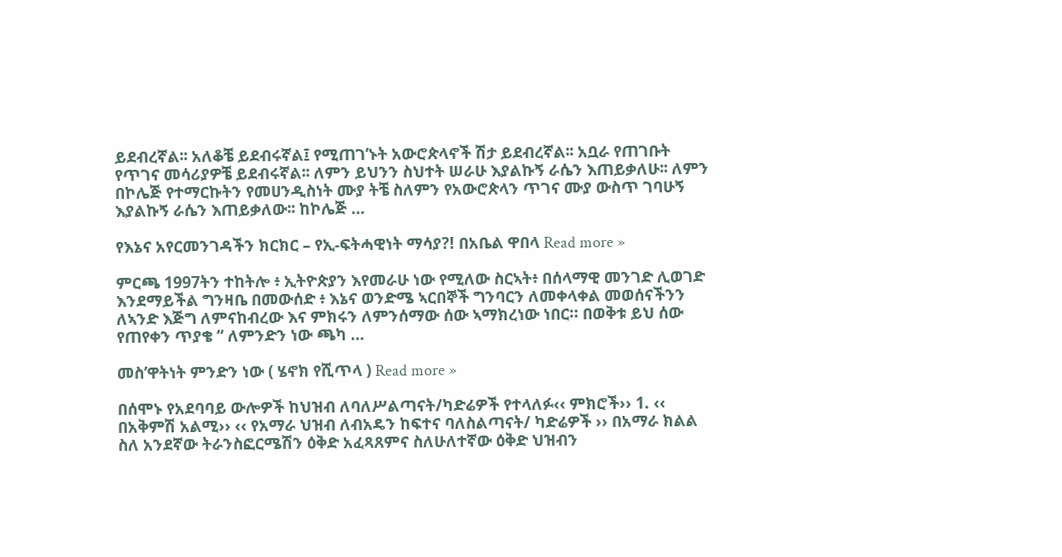ይደብረኛል፡፡ አለቆቼ ይደብሩኛል፤ የሚጠገ’ኑት አውሮጵላኖች ሽታ ይደብረኛል፡፡ አቧራ የጠገቡት የጥገና መሳሪያዎቼ ይደብሩኛል፡፡ ለምን ይህንን ስህተት ሠራሁ እያልኩኝ ራሴን እጠይቃለሁ፡፡ ለምን በኮሌጅ የተማርኩትን የመሀንዲስነት ሙያ ትቼ ስለምን የአውሮጵላን ጥገና ሙያ ውስጥ ገባሁኝ እያልኩኝ ራሴን እጠይቃለው፡፡ ከኮሌጅ …

የእኔና አየርመንገዳችን ክርክር – የኢ-ፍትሓዊነት ማሳያ?! በአቤል ዋበላ Read more »

ምርጫ 1997ትን ተከትሎ ፥ ኢትዮጵያን እየመራሁ ነው የሚለው ስርኣት፥ በሰላማዊ መንገድ ሊወገድ እንደማይችል ግንዛቤ በመውሰድ ፥ እኔና ወንድሜ ኣርበኞች ግንባርን ለመቀላቀል መወሰናችንን ለኣንድ እጅግ ለምናከብረው እና ምክሩን ለምንሰማው ሰው ኣማክረነው ነበር። በወቅቱ ይህ ሰው የጠየቀን ጥያቄ “ ለምንድን ነው ጫካ …

መስ’ዋትነት ምንድን ነው ( ሄኖክ የሺጥላ ) Read more »

በሰሞኑ የአደባባይ ውሎዎች ከህዝብ ለባለሥልጣናት/ካድሬዎች የተላለፉ‹‹ ምክሮች›› 1. ‹‹ በአቅምሽ አልሚ›› ‹‹ የአማራ ህዝብ ለብአዴን ከፍተና ባለስልጣናት/ ካድሬዎች ›› በአማራ ክልል ስለ አንደኛው ትራንስፎርሜሽን ዕቅድ አፈጻጸምና ስለሁለተኛው ዕቅድ ህዝብን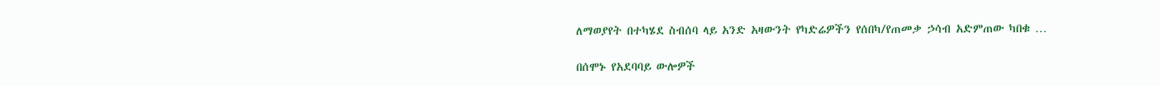ለማወያየት በተካሄደ ስብሰባ ላይ አንድ አዛውንት የካድሬዎችን የሰበካ/የጠመቃ ኃሳብ አድምጠው ካበቁ …

በሰሞኑ የአደባባይ ውሎዎች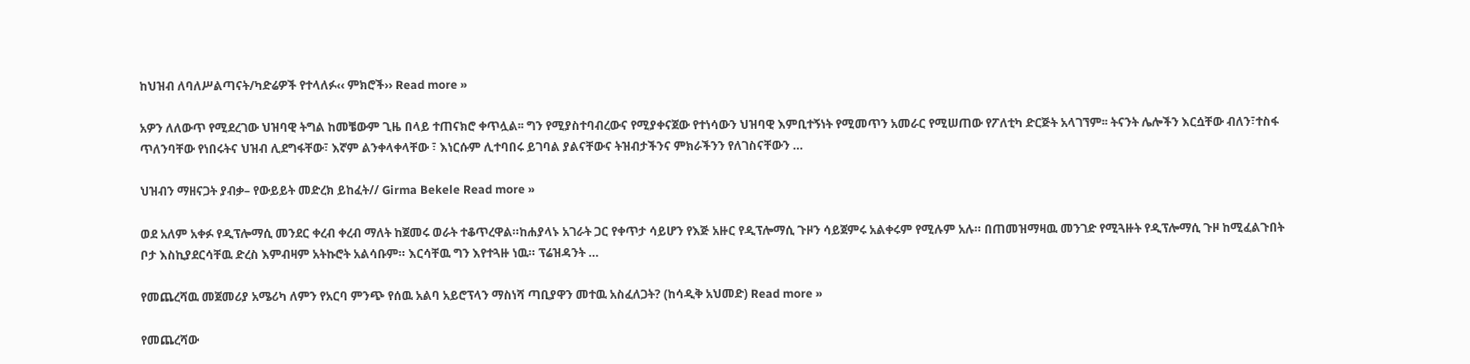ከህዝብ ለባለሥልጣናት/ካድሬዎች የተላለፉ‹‹ ምክሮች›› Read more »

አዎን ለለውጥ የሚደረገው ህዝባዊ ትግል ከመቼውም ጊዜ በላይ ተጠናክሮ ቀጥሏል፡፡ ግን የሚያስተባብረውና የሚያቀናጀው የተነሳውን ህዝባዊ እምቢተኝነት የሚመጥን አመራር የሚሠጠው የፖለቲካ ድርጅት አላገኘም፡፡ ትናንት ሌሎችን እርሷቸው ብለን፣ተስፋ ጥለንባቸው የነበሩትና ህዝብ ሊደግፋቸው፣ እኛም ልንቀላቀላቸው ፣ እነርሱም ሊተባበሩ ይገባል ያልናቸውና ትዝብታችንና ምክራችንን የለገስናቸውን …

ህዝብን ማዘናጋት ያብቃ– የውይይት መድረክ ይከፈት// Girma Bekele Read more »

ወደ አለም አቀፉ የዲፕሎማሲ መንደር ቀረብ ቀረብ ማለት ከጀመሩ ወራት ተቆጥረዋል።ከሐያላኑ አገራት ጋር የቀጥታ ሳይሆን የእጅ አዙር የዲፕሎማሲ ጉዞን ሳይጀምሩ አልቀሩም የሚሉም አሉ። በጠመዝማዛዉ መንገድ የሚጓዙት የዲፕሎማሲ ጉዞ ከሚፈልጉበት ቦታ እስኪያደርሳቸዉ ድረስ እምብዛም አትኩሮት አልሳቡም። እርሳቸዉ ግን እየተጓዙ ነዉ። ፕሬዝዳንት …

የመጨረሻዉ መጀመሪያ አሜሪካ ለምን የአርባ ምንጭ የሰዉ አልባ አይሮፕላን ማስነሻ ጣቢያዋን መተዉ አስፈለጋት? (ከሳዲቅ አህመድ) Read more »

የመጨረሻው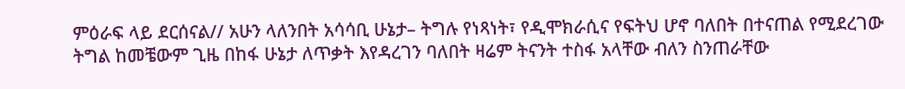ምዕራፍ ላይ ደርሰናል// አሁን ላለንበት አሳሳቢ ሁኔታ– ትግሉ የነጻነት፣ የዲሞክራሲና የፍትህ ሆኖ ባለበት በተናጠል የሚደረገው ትግል ከመቼውም ጊዜ በከፋ ሁኔታ ለጥቃት እየዳረገን ባለበት ዛሬም ትናንት ተስፋ አላቸው ብለን ስንጠራቸው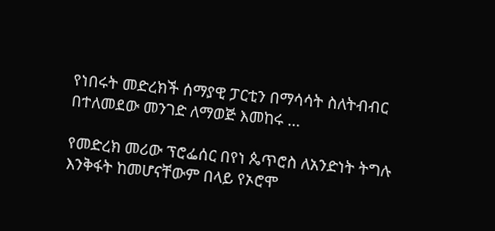የነበሩት መድረክች ሰማያዊ ፓርቲን በማሳሳት ስለትብብር በተለመደው መንገድ ለማወጅ እመከሩ …

የመድረክ መሪው ፕሮፌሰር በየነ ጴጥሮስ ለአንድነት ትግሉ እንቅፋት ከመሆናቸውም በላይ የኦሮሞ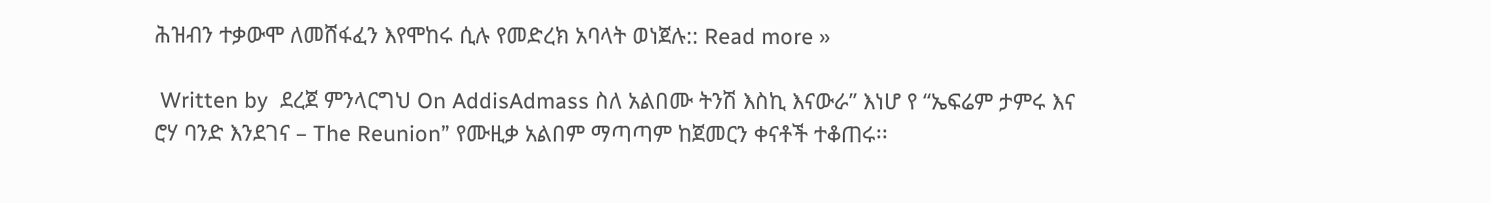ሕዝብን ተቃውሞ ለመሸፋፈን እየሞከሩ ሲሉ የመድረክ አባላት ወነጀሉ:: Read more »

 Written by  ደረጀ ምንላርግህ On AddisAdmass ስለ አልበሙ ትንሽ እስኪ እናውራ” እነሆ የ “ኤፍሬም ታምሩ እና ሮሃ ባንድ እንደገና – The Reunion” የሙዚቃ አልበም ማጣጣም ከጀመርን ቀናቶች ተቆጠሩ፡፡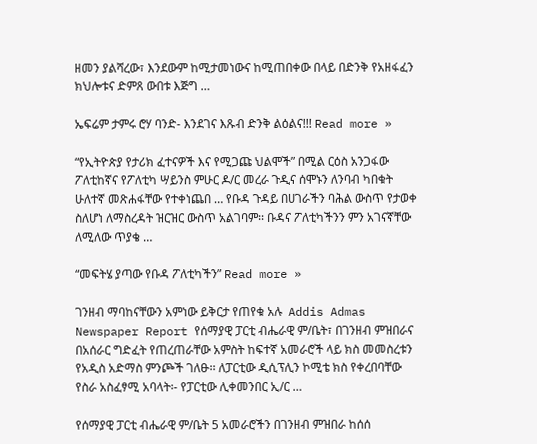ዘመን ያልሻረው፣ እንደውም ከሚታመነውና ከሚጠበቀው በላይ በድንቅ የአዘፋፈን ክህሎቱና ድምጸ ውበቱ እጅግ …

ኤፍሬም ታምሩ ሮሃ ባንድ- እንደገና እጹብ ድንቅ ልዕልና!!! Read more »

“የኢትዮጵያ የታሪክ ፈተናዎች እና የሚጋጩ ህልሞች” በሚል ርዕስ አንጋፋው ፖለቲከኛና የፖለቲካ ሣይንስ ምሁር ዶ/ር መረራ ጉዲና ሰሞኑን ለንባብ ካበቁት ሁለተኛ መጽሐፋቸው የተቀነጨበ … የቡዳ ጉዳይ በሀገራችን ባሕል ውስጥ የታወቀ ስለሆነ ለማስረዳት ዝርዝር ውስጥ አልገባም፡፡ ቡዳና ፖለቲካችንን ምን አገናኛቸው ለሚለው ጥያቄ …

“መፍትሄ ያጣው የቡዳ ፖለቲካችን” Read more »

ገንዘብ ማባከናቸውን አምነው ይቅርታ የጠየቁ አሉ  Addis Admas Newspaper Report የሰማያዊ ፓርቲ ብሔራዊ ም/ቤት፣ በገንዘብ ምዝበራና በአሰራር ግድፈት የጠረጠራቸው አምስት ከፍተኛ አመራሮች ላይ ክስ መመስረቱን የአዲስ አድማስ ምንጮች ገለፁ፡፡ ለፓርቲው ዲሲፕሊን ኮሚቴ ክስ የቀረበባቸው የስራ አስፈፃሚ አባላት፡- የፓርቲው ሊቀመንበር ኢ/ር …

የሰማያዊ ፓርቲ ብሔራዊ ም/ቤት 5 አመራሮችን በገንዘብ ምዝበራ ከሰሰ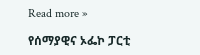Read more »

የሰማያዊና ኦፌኮ ፓርቲ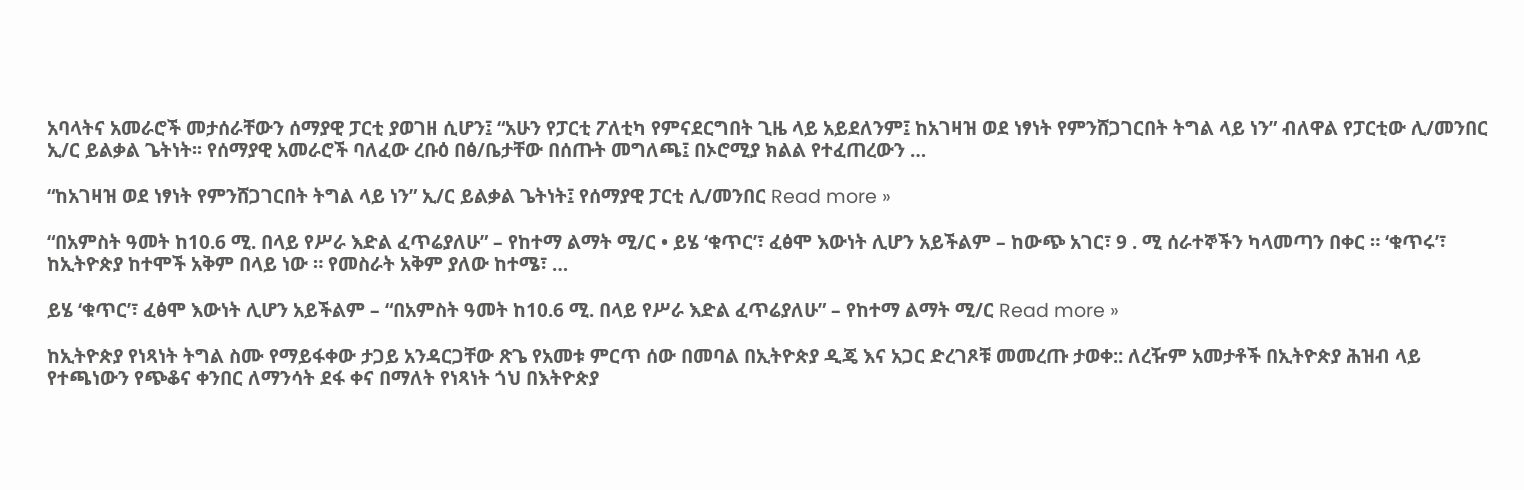አባላትና አመራሮች መታሰራቸውን ሰማያዊ ፓርቲ ያወገዘ ሲሆን፤ “አሁን የፓርቲ ፖለቲካ የምናደርግበት ጊዜ ላይ አይደለንም፤ ከአገዛዝ ወደ ነፃነት የምንሸጋገርበት ትግል ላይ ነን” ብለዋል የፓርቲው ሊ/መንበር ኢ/ር ይልቃል ጌትነት፡፡ የሰማያዊ አመራሮች ባለፈው ረቡዕ በፅ/ቤታቸው በሰጡት መግለጫ፤ በኦሮሚያ ክልል የተፈጠረውን …

“ከአገዛዝ ወደ ነፃነት የምንሸጋገርበት ትግል ላይ ነን” ኢ/ር ይልቃል ጌትነት፤ የሰማያዊ ፓርቲ ሊ/መንበር Read more »

“በአምስት ዓመት ከ10.6 ሚ. በላይ የሥራ እድል ፈጥሬያለሁ” – የከተማ ልማት ሚ/ር • ይሄ ‘ቁጥር’፣ ፈፅሞ እውነት ሊሆን አይችልም – ከውጭ አገር፣ 9 . ሚ ሰራተኞችን ካላመጣን በቀር ። ‘ቁጥሩ’፣ ከኢትዮጵያ ከተሞች አቅም በላይ ነው ። የመስራት አቅም ያለው ከተሜ፣ …

ይሄ ‘ቁጥር’፣ ፈፅሞ እውነት ሊሆን አይችልም – “በአምስት ዓመት ከ10.6 ሚ. በላይ የሥራ እድል ፈጥሬያለሁ” – የከተማ ልማት ሚ/ር Read more »

ከኢትዮጵያ የነጻነት ትግል ስሙ የማይፋቀው ታጋይ አንዳርጋቸው ጽጌ የአመቱ ምርጥ ሰው በመባል በኢትዮጵያ ዲጄ እና አጋር ድረገጾቹ መመረጡ ታወቀ:: ለረዥም አመታቶች በኢትዮጵያ ሕዝብ ላይ የተጫነውን የጭቆና ቀንበር ለማንሳት ደፋ ቀና በማለት የነጻነት ጎህ በእትዮጵያ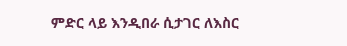ምድር ላይ እንዲበራ ሲታገር ለእስር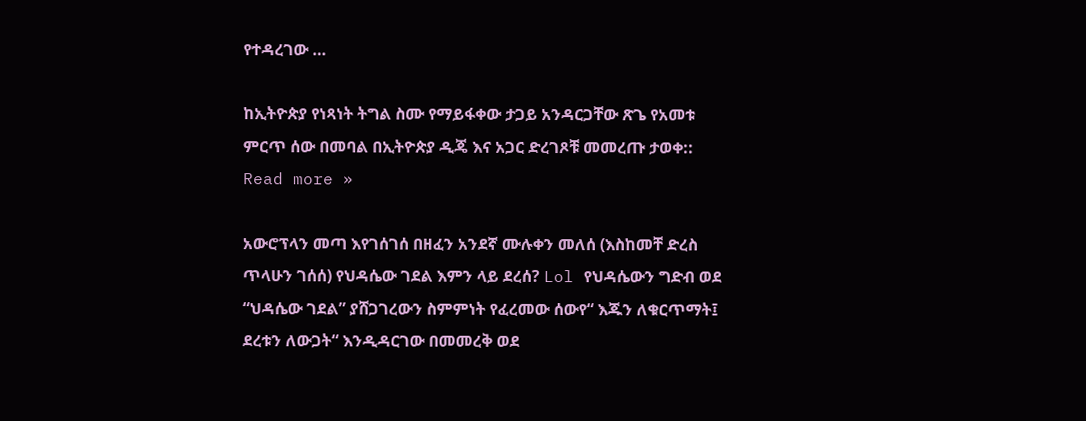የተዳረገው …

ከኢትዮጵያ የነጻነት ትግል ስሙ የማይፋቀው ታጋይ አንዳርጋቸው ጽጌ የአመቱ ምርጥ ሰው በመባል በኢትዮጵያ ዲጄ እና አጋር ድረገጾቹ መመረጡ ታወቀ:: Read more »

አውሮፕላን መጣ እየገሰገሰ በዘፈን አንደኛ ሙሉቀን መለሰ (እስከመቸ ድረስ ጥላሁን ገሰሰ) የህዳሴው ገደል እምን ላይ ደረሰ? Lol የህዳሴውን ግድብ ወደ “ህዳሴው ገደል” ያሸጋገረውን ስምምነት የፈረመው ሰውየ“ እጁን ለቁርጥማት፤ ደረቱን ለውጋት“ እንዲዳርገው በመመረቅ ወደ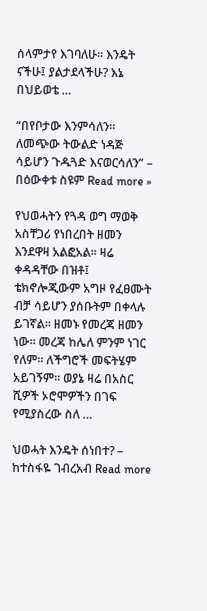ሰላምታየ እገባለሁ፡፡ እንዴት ናችሁ፤ ያልታደላችሁ? እኔ በህይወቴ …

“በየቦታው እንምሳለን፡፡ ለመጭው ትውልድ ነዳጅ ሳይሆን ጉዱጓድ እናወርሳለን” – በዕውቀቱ ስዩም Read more »

የህወሓትን የጓዳ ወግ ማወቅ አስቸጋሪ የነበረበት ዘመን እንደዋዛ አልፎአል። ዛሬ ቀዳዳቸው በዝቶ፤ ቴክኖሎጂውም አግዞ የፈፀሙት ብቻ ሳይሆን ያሰቡትም በቀላሉ ይገኛል። ዘመኑ የመረጃ ዘመን ነው። መረጃ ከሌለ ምንም ነገር የለም። ለችግሮች መፍትሄም አይገኝም። ወያኔ ዛሬ በአስር ሺዎች ኦሮሞዎችን በገፍ የሚያስረው ስለ …

ህወሓት እንዴት ሰነበተ? – ከተስፋዬ ገብረአብ Read more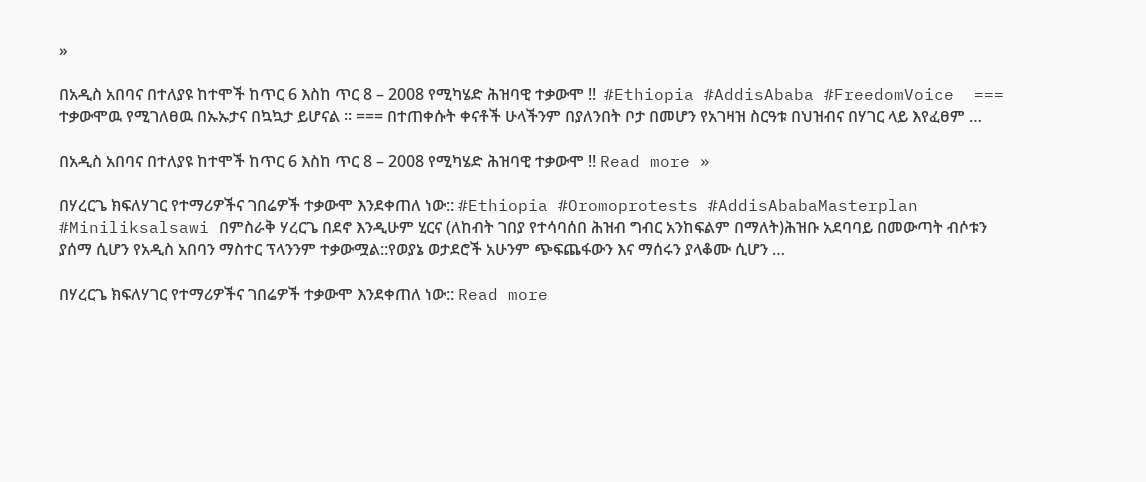»

በአዲስ አበባና በተለያዩ ከተሞች ከጥር 6 እስከ ጥር 8 – 2008 የሚካሄድ ሕዝባዊ ተቃውሞ !!  #Ethiopia #AddisAbaba #FreedomVoice  === ተቃውሞዉ የሚገለፀዉ በኡኡታና በኳኳታ ይሆናል ። === በተጠቀሱት ቀናቶች ሁላችንም በያለንበት ቦታ በመሆን የአገዛዝ ስርዓቱ በህዝብና በሃገር ላይ እየፈፀም …

በአዲስ አበባና በተለያዩ ከተሞች ከጥር 6 እስከ ጥር 8 – 2008 የሚካሄድ ሕዝባዊ ተቃውሞ !! Read more »

በሃረርጌ ክፍለሃገር የተማሪዎችና ገበሬዎች ተቃውሞ እንደቀጠለ ነው:: #Ethiopia #Oromoprotests #AddisAbabaMasterplan #Miniliksalsawi በምስራቅ ሃረርጌ በደኖ እንዲሁም ሂርና (ለከብት ገበያ የተሳባሰበ ሕዝብ ግብር አንከፍልም በማለት)ሕዝቡ አደባባይ በመውጣት ብሶቱን ያሰማ ሲሆን የአዲስ አበባን ማስተር ፕላንንም ተቃውሟል::የወያኔ ወታደሮች አሁንም ጭፍጨፋውን እና ማሰሩን ያላቆሙ ሲሆን …

በሃረርጌ ክፍለሃገር የተማሪዎችና ገበሬዎች ተቃውሞ እንደቀጠለ ነው:: Read more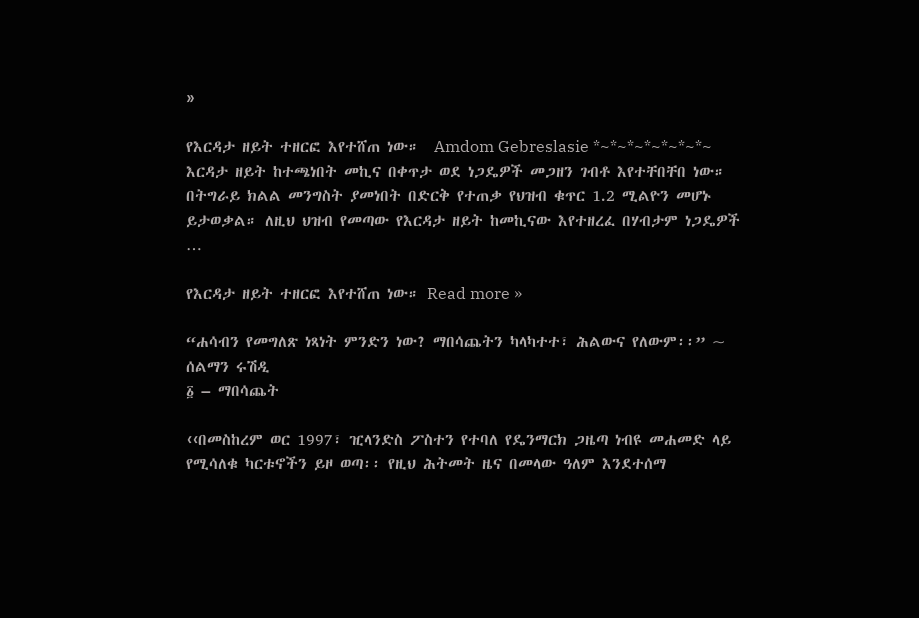»

የእርዳታ ዘይት ተዘርፎ እየተሸጠ ነው።  Amdom Gebreslasie *~*~*~*~*~*~*~ እርዳታ ዘይት ከተጫነበት መኪና በቀጥታ ወደ ነጋዴዎች መጋዘን ገብቶ እየተቸበቸበ ነው። በትግራይ ክልል መንግስት ያመነበት በድርቅ የተጠቃ የህዝብ ቁጥር 1.2 ሚልዮን መሆኑ ይታወቃል። ለዚህ ህዝብ የመጣው የእርዳታ ዘይት ከመኪናው እየተዘረፈ በሃብታም ነጋዴዎች …

የእርዳታ ዘይት ተዘርፎ እየተሸጠ ነው። Read more »

“ሐሳብን የመግለጽ ነጻነት ምንድን ነው? ማበሳጨትን ካላካተተ፣ ሕልውና የለውም፡፡” ~ ሰልማን ሩሽዲ
፩ – ማበሳጨት

‹‹በመስከረም ወር 1997፣ ዢላንድስ ፖስተን የተባለ የዴንማርክ ጋዜጣ ነብዩ መሐመድ ላይ የሚሳለቁ ካርቱኖችን ይዞ ወጣ፡፡ የዚህ ሕትመት ዜና በመላው ዓለም እንደተሰማ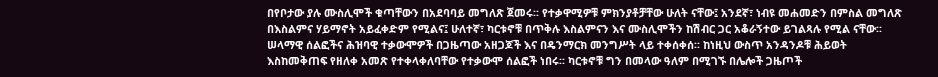በየቦታው ያሉ ሙስሊሞች ቁጣቸውን በአደባባይ መግለጽ ጀመሩ፡፡ የተቃዋሚዎቹ ምክንያቶቻቸው ሁለት ናቸው፤ አንደኛ፣ ነብዩ መሐመድን በምስል መግለጽ በእስልምና ሃይማኖት አይፈቀድም የሚልና፤ ሁለተኛ፣ ካርቱኖቹ በጥቅሉ እስልምናን እና ሙስሊሞችን ከሽብር ጋር አቆራኝተው ይገልጻሉ የሚል ናቸው፡፡  ሠላማዊ ሰልፎችና ሕዝባዊ ተቃውሞዎች በጋዜጣው አዘጋጆች እና በዴንማርክ መንግሥት ላይ ተቀሰቀሰ፡፡ ከነዚህ ውስጥ አንዳንዶቹ ሕይወት እስከመቅጠፍ የዘለቀ አመጽ የተቀላቀለባቸው የተቃውሞ ሰልፎች ነበሩ፡፡ ካርቱኖቹ ግን በመላው ዓለም በሚገኙ በሌሎች ጋዜጦች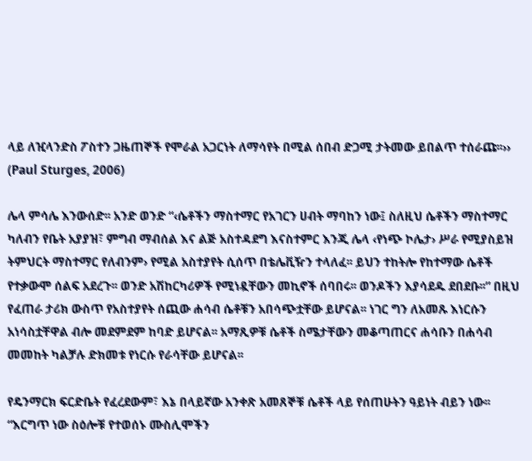ላይ ለዢላንድስ ፖስተን ጋዜጠኞች የሞራል አጋርነት ለማሳየት በሚል ሰበብ ድጋሚ ታትመው ይበልጥ ተሰራጩ፡፡›› (Paul Sturges, 2006)

ሌላ ምሳሌ እንውሰድ፡፡ አንድ ወንድ “‹ሴቶችን ማስተማር የአገርን ሀብት ማባከን ነው፤ ስለዚህ ሴቶችን ማስተማር ካለብን የቤት አያያዝ፣ ምግብ ማብሰል እና ልጅ አስተዳደግ እናስተምር እንጂ ሌላ ‹የነጭ ኮሌታ› ሥራ የሚያስይዝ ትምህርት ማስተማር የለብንም› የሚል አስተያየት ሲሰጥ በቴሌቪዥን ተላለፈ፡፡ ይህን ተከትሎ የከተማው ሴቶች የተቃውሞ ሰልፍ አደረጉ፡፡ ወንድ አሽከርካሪዎች የሚነዷቸውን መኪኖች ሰባበሩ፡፡ ወንዶችን እያሳደዱ ደበደቡ፡፡” በዚህ የፈጠራ ታሪክ ውስጥ የአስተያየት ሰጪው ሐሳብ ሴቶቹን አበሳጭቷቸው ይሆናል፡፡ ነገር ግን ለአመጹ እነርሱን አነሳስቷቸዋል ብሎ መደምደም ከባድ ይሆናል፡፡ አማጺዎቹ ሴቶች ስሜታቸውን መቆጣጠርና ሐሳቡን በሐሳብ መመከት ካልቻሉ ድክመቱ የነርሱ የራሳቸው ይሆናል፡፡

የዴንማርክ ፍርድቤት የፈረደውም፣ እኔ በላይኛው አንቀጽ አመጸኞቹ ሴቶች ላይ የሰጠሁትን ዓይነት ብይን ነው፡፡ “እርግጥ ነው ስዕሎቹ የተወሰኑ ሙስሊሞችን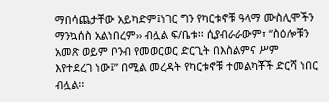ማበሳጨታቸው አይካድም፤ነገር ግን የካርቱኖቹ ዓላማ ሙስሊሞችን ማንኳሰስ አልነበረም›› ብሏል ፍ/ቤቱ፡፡ ሲያብራራውም፣ “ስዕሎቹን አመጽ ወይም ቦንብ የመወርወር ድርጊት በእስልምና ሥም እየተደረገ ነው፤” በሚል መረዳት የካርቱኖቹ ተመልካቾች ድርሻ ነበር ብሏል፡፡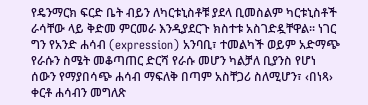የዴንማርክ ፍርድ ቤት ብይን ለካርቱኒስቶቹ ያደላ ቢመስልም ካርቱኒስቶች ራሳቸው ላይ ቅድመ ምርመራ እንዲያደርጉ ክስተቱ አስገድዷቸዋል፡፡ ነገር ግን የአንድ ሐሳብ (expression) አንባቢ፣ ተመልካች ወይም አድማጭ የራሱን ስሜት መቆጣጠር ድርሻ የራሱ መሆን ካልቻለ ቢያንስ የሆነ ሰውን የማያበሳጭ ሐሳብ ማፍለቅ በጣም አስቸጋሪ ስለሚሆን፣ ‹በነጻ› ቀርቶ ሐሳብን መግለጽ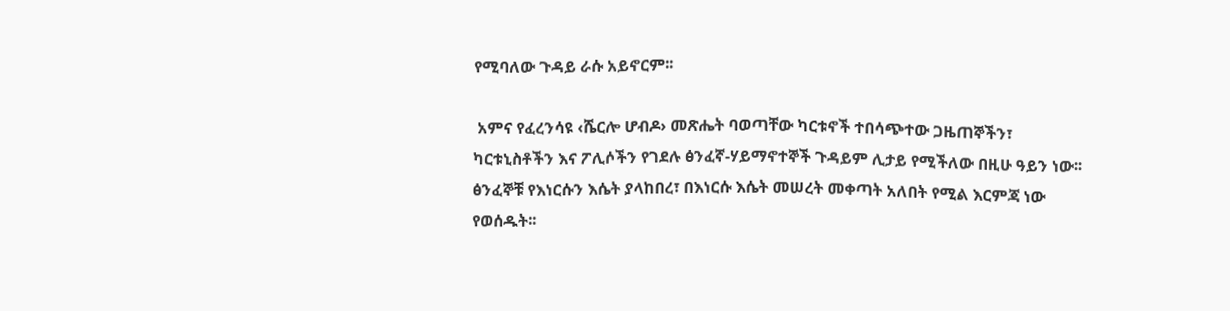የሚባለው ጉዳይ ራሱ አይኖርም፡፡

 አምና የፈረንሳዩ ‹ሼርሎ ሆብዶ› መጽሔት ባወጣቸው ካርቱኖች ተበሳጭተው ጋዜጠኞችን፣ ካርቱኒስቶችን እና ፖሊሶችን የገደሉ ፅንፈኛ-ሃይማኖተኞች ጉዳይም ሊታይ የሚችለው በዚሁ ዓይን ነው፡፡ ፅንፈኞቹ የእነርሱን እሴት ያላከበረ፣ በእነርሱ እሴት መሠረት መቀጣት አለበት የሚል እርምጃ ነው የወሰዱት፡፡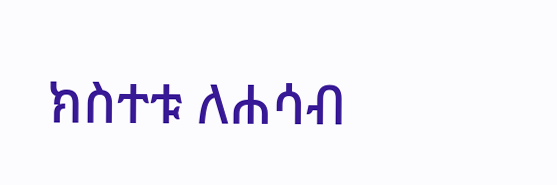ክስተቱ ለሐሳብ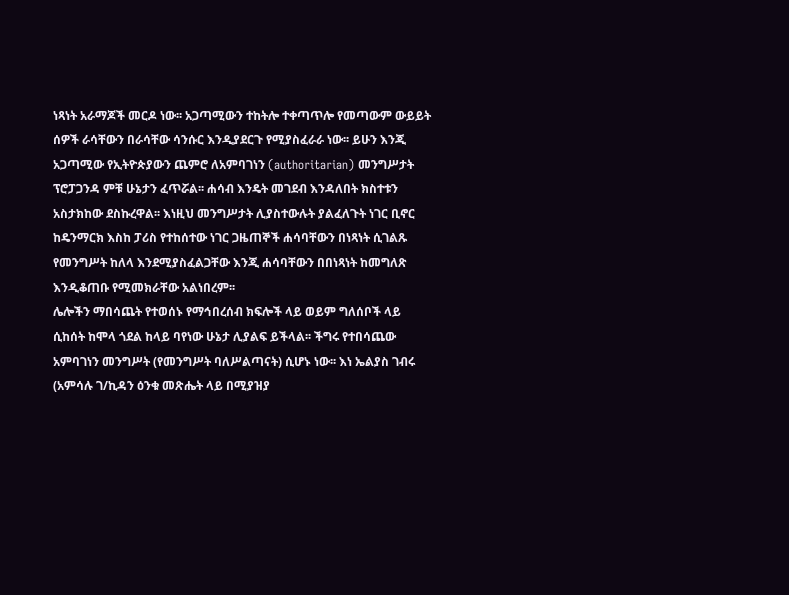ነጻነት አራማጆች መርዶ ነው፡፡ አጋጣሚውን ተከትሎ ተቀጣጥሎ የመጣውም ውይይት ሰዎች ራሳቸውን በራሳቸው ሳንሱር እንዲያደርጉ የሚያስፈራራ ነው፡፡ ይሁን እንጂ አጋጣሚው የኢትዮጵያውን ጨምሮ ለአምባገነን (authoritarian) መንግሥታት ፕሮፓጋንዳ ምቹ ሁኔታን ፈጥሯል፡፡ ሐሳብ እንዴት መገደብ እንዳለበት ክስተቱን አስታክከው ደስኩረዋል፡፡ እነዚህ መንግሥታት ሊያስተውሉት ያልፈለጉት ነገር ቢኖር ከዴንማርክ እስከ ፓሪስ የተከሰተው ነገር ጋዜጠኞች ሐሳባቸውን በነጻነት ሲገልጹ የመንግሥት ከለላ እንደሚያስፈልጋቸው እንጂ ሐሳባቸውን በበነጻነት ከመግለጽ እንዲቆጠቡ የሚመክራቸው አልነበረም፡፡
ሌሎችን ማበሳጨት የተወሰኑ የማኅበረሰብ ክፍሎች ላይ ወይም ግለሰቦች ላይ ሲከሰት ከሞላ ጎደል ከላይ ባየነው ሁኔታ ሊያልፍ ይችላል፡፡ ችግሩ የተበሳጨው አምባገነን መንግሥት (የመንግሥት ባለሥልጣናት) ሲሆኑ ነው፡፡ እነ ኤልያስ ገብሩ (አምሳሉ ገ/ኪዳን ዕንቁ መጽሔት ላይ በሚያዝያ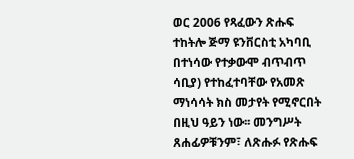ወር 2006 የጻፈውን ጽሑፍ ተከትሎ ጅማ ዩንቨርስቲ አካባቢ በተነሳው የተቃውሞ ብጥብጥ ሳቢያ) የተከፈተባቸው የአመጽ ማነሳሳት ክስ መታየት የሚኖርበት በዚህ ዓይን ነው፡፡ መንግሥት ጸሐፊዎቹንም፣ ለጽሑፉ የጽሑፍ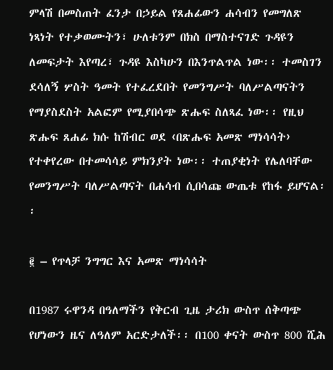ምላሽ በመስጠት ፈንታ በኃይል የጸሐፊውን ሐሳብን የመግለጽ ነጻነት የተቃወሙትን፣ ሁለቱንም በክስ በማስተናገድ ጉዳዩን ለመፍታት እየጣረ፣ ጉዳዩ እስካሁን በእንጥልጥል ነው፡፡ ተመስገን ደሳለኝ ሦስት ዓመት የተፈረደበት የመንግሥት ባለሥልጣናትን የማያስደስት አልፎም የሚያበሳጭ ጽሑፍ ስለጻፈ ነው፡፡ የዚህ ጽሑፍ ጸሐፊ ክሱ ከሽብር ወደ ‹በጽሑፍ አመጽ ማነሳሳት› የተቀየረው በተመሳሳይ ምክንያት ነው፡፡ ተጠያቂነት የሌለባቸው የመንግሥት ባለሥልጣናት በሐሳብ ሲበሳጩ ውጤቱ የከፋ ይሆናል፡፡

፪ – የጥላቻ ንግግር እና አመጽ ማነሳሳት

በ1987 ሩዋንዳ በዓለማችን የቅርብ ጊዜ ታሪክ ውስጥ ሰቅጣጭ የሆነውን ዜና ለዓለም አርድታለች፡፡ በ100 ቀናት ውስጥ 800 ሺሕ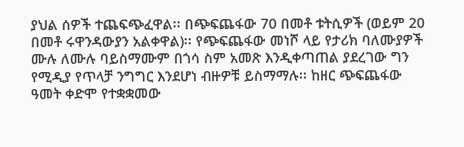ያህል ሰዎች ተጨፍጭፈዋል፡፡ በጭፍጨፋው 70 በመቶ ቱትሲዎች (ወይም 20 በመቶ ሩዋንዳውያን አልቀዋል)፡፡ የጭፍጨፋው መነሾ ላይ የታሪክ ባለሙያዎች ሙሉ ለሙሉ ባይስማሙም በጎሳ ስም አመጽ እንዲቀጣጠል ያደረገው ግን የሚዲያ የጥላቻ ንግግር እንደሆነ ብዙዎቹ ይስማማሉ፡፡ ከዘር ጭፍጨፋው ዓመት ቀድሞ የተቋቋመው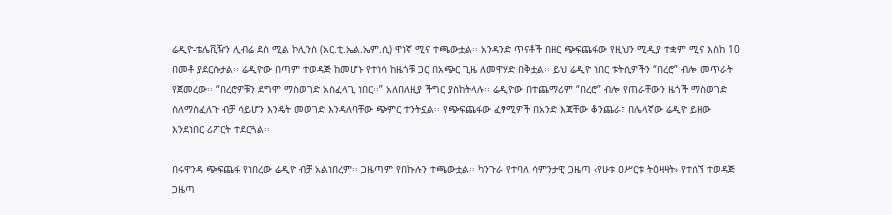ሬዲዮ-ቴሌቪዥን ሊብሬ ደስ ሚል ኮሊንስ (አር.ቲ.ኤል.ኤም.ሲ) ዋነኛ ሚና ተጫውቷል፡፡ አንዳንድ ጥናቶች በዘር ጭፍጨፋው የዚህን ሚዲያ ተቋም ሚና እስከ 10 በመቶ ያደርሱታል፡፡ ሬዲዮው በጣም ተወዳጅ ከመሆኑ የተነሳ ከዜጎቹ ጋር በአጭር ጊዜ ለመዋሃድ በቅቷል፡፡ ይህ ሬዲዮ ነበር ቱትሲዎችን “በረሮ” ብሎ መጥራት የጀመረው፡፡ “በረሮዎቹን ደግሞ ማስወገድ አስፈላጊ ነበር፡፡” አለበለዚያ ችግር ያስከትላሉ፡፡ ሬዲዮው በተጨማሪም “በረሮ” ብሎ የጠራቸውን ዜጎች ማስወገድ ስለማስፈለጉ ብቻ ሳይሆን እንዴት መወገድ እንዳለባቸው ጭምር ተንትኗል፡፡ የጭፍጨፋው ፈፃሚዎች በአንድ እጃቸው ቆንጨራ፣ በሌላኛው ሬዲዮ ይዘው እንደነበር ሪፖርት ተደርጓል፡፡

በሩዋንዳ ጭፍጨፋ የነበረው ሬዲዮ ብቻ አልነበረም፡፡ ጋዜጣም የበኩሉን ተጫውቷል፡፡ ካንጉራ የተባለ ሳምንታዊ ጋዜጣ ‹የሁቱ ዐሥርቱ ትዕዛዛት› የተሰኘ ተወዳጅ ጋዜጣ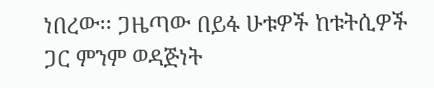ነበረው፡፡ ጋዜጣው በይፋ ሁቱዎች ከቱትሲዎች ጋር ምንም ወዳጅነት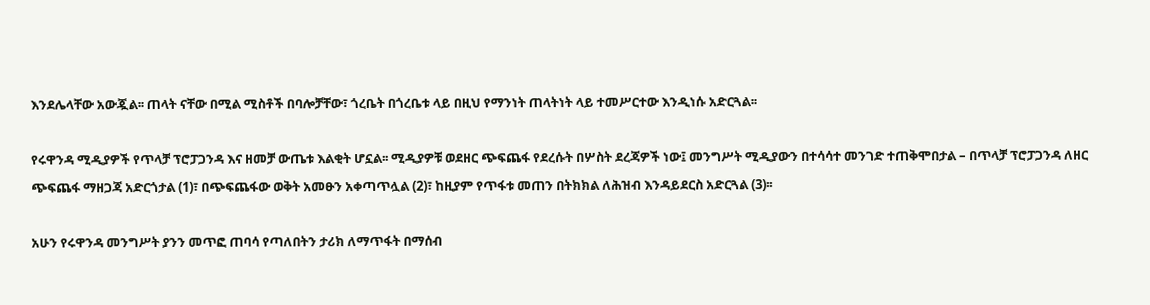እንደሌላቸው አውጇል፡፡ ጠላት ናቸው በሚል ሚስቶች በባሎቻቸው፣ ጎረቤት በጎረቤቱ ላይ በዚህ የማንነት ጠላትነት ላይ ተመሥርተው እንዲነሱ አድርጓል፡፡

የሩዋንዳ ሚዲያዎች የጥላቻ ፕሮፓጋንዳ እና ዘመቻ ውጤቱ እልቂት ሆኗል፡፡ ሚዲያዎቹ ወደዘር ጭፍጨፋ የደረሱት በሦስት ደረጃዎች ነው፤ መንግሥት ሚዲያውን በተሳሳተ መንገድ ተጠቅሞበታል – በጥላቻ ፕሮፓጋንዳ ለዘር ጭፍጨፋ ማዘጋጃ አድርጎታል (1)፣ በጭፍጨፋው ወቅት አመፁን አቀጣጥሏል (2)፣ ከዚያም የጥፋቱ መጠን በትክክል ለሕዝብ እንዳይደርስ አድርጓል (3)፡፡

አሁን የሩዋንዳ መንግሥት ያንን መጥፎ ጠባሳ የጣለበትን ታሪክ ለማጥፋት በማሰብ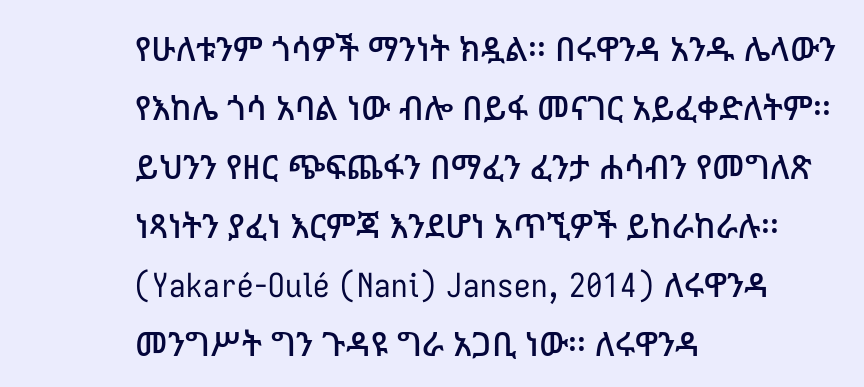የሁለቱንም ጎሳዎች ማንነት ክዷል፡፡ በሩዋንዳ አንዱ ሌላውን የእከሌ ጎሳ አባል ነው ብሎ በይፋ መናገር አይፈቀድለትም፡፡ ይህንን የዘር ጭፍጨፋን በማፈን ፈንታ ሐሳብን የመግለጽ ነጻነትን ያፈነ እርምጃ እንደሆነ አጥኚዎች ይከራከራሉ፡፡ (Yakaré-Oulé (Nani) Jansen, 2014) ለሩዋንዳ መንግሥት ግን ጉዳዩ ግራ አጋቢ ነው፡፡ ለሩዋንዳ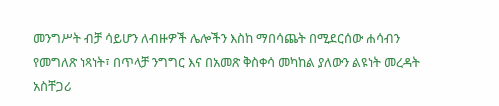መንግሥት ብቻ ሳይሆን ለብዙዎች ሌሎችን እስከ ማበሳጨት በሚደርሰው ሐሳብን የመግለጽ ነጻነት፣ በጥላቻ ንግግር እና በአመጽ ቅስቀሳ መካከል ያለውን ልዩነት መረዳት አስቸጋሪ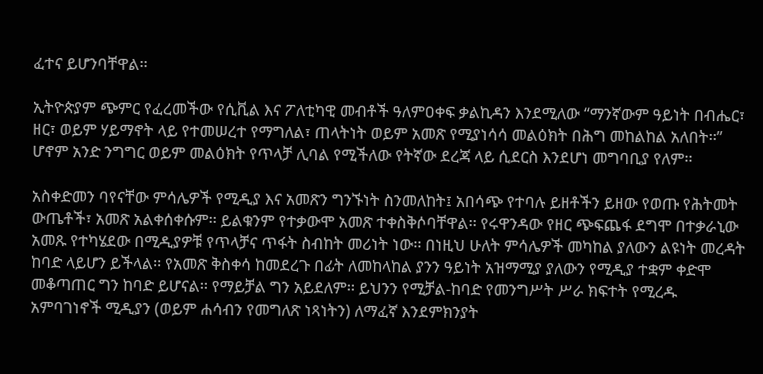ፈተና ይሆንባቸዋል፡፡

ኢትዮጵያም ጭምር የፈረመችው የሲቪል እና ፖለቲካዊ መብቶች ዓለምዐቀፍ ቃልኪዳን እንደሚለው “ማንኛውም ዓይነት በብሔር፣ ዘር፣ ወይም ሃይማኖት ላይ የተመሠረተ የማግለል፣ ጠላትነት ወይም አመጽ የሚያነሳሳ መልዕክት በሕግ መከልከል አለበት፡፡” ሆኖም አንድ ንግግር ወይም መልዕክት የጥላቻ ሊባል የሚችለው የትኛው ደረጃ ላይ ሲደርስ እንደሆነ መግባቢያ የለም፡፡

አስቀድመን ባየናቸው ምሳሌዎች የሚዲያ እና አመጽን ግንኙነት ስንመለከት፤ አበሳጭ የተባሉ ይዘቶችን ይዘው የወጡ የሕትመት ውጤቶች፣ አመጽ አልቀሰቀሱም፡፡ ይልቁንም የተቃውሞ አመጽ ተቀስቅሶባቸዋል፡፡ የሩዋንዳው የዘር ጭፍጨፋ ደግሞ በተቃራኒው አመጹ የተካሄደው በሚዲያዎቹ የጥላቻና ጥፋት ስብከት መሪነት ነው፡፡ በነዚህ ሁለት ምሳሌዎች መካከል ያለውን ልዩነት መረዳት ከባድ ላይሆን ይችላል፡፡ የአመጽ ቅስቀሳ ከመደረጉ በፊት ለመከላከል ያንን ዓይነት አዝማሚያ ያለውን የሚዲያ ተቋም ቀድሞ መቆጣጠር ግን ከባድ ይሆናል፡፡ የማይቻል ግን አይደለም፡፡ ይህንን የሚቻል-ከባድ የመንግሥት ሥራ ክፍተት የሚረዱ አምባገነኖች ሚዲያን (ወይም ሐሳብን የመግለጽ ነጻነትን) ለማፈኛ እንደምክንያት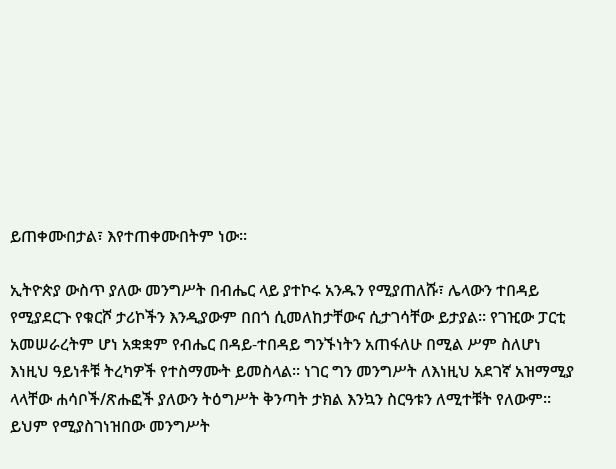ይጠቀሙበታል፣ እየተጠቀሙበትም ነው፡፡

ኢትዮጵያ ውስጥ ያለው መንግሥት በብሔር ላይ ያተኮሩ አንዱን የሚያጠለሹ፣ ሌላውን ተበዳይ የሚያደርጉ የቁርሾ ታሪኮችን እንዲያውም በበጎ ሲመለከታቸውና ሲታገሳቸው ይታያል፡፡ የገዢው ፓርቲ አመሠራረትም ሆነ አቋቋም የብሔር በዳይ-ተበዳይ ግንኙነትን አጠፋለሁ በሚል ሥም ስለሆነ እነዚህ ዓይነቶቹ ትረካዎች የተስማሙት ይመስላል፡፡ ነገር ግን መንግሥት ለእነዚህ አደገኛ አዝማሚያ ላላቸው ሐሳቦች/ጽሑፎች ያለውን ትዕግሥት ቅንጣት ታክል እንኳን ስርዓቱን ለሚተቹት የለውም፡፡ ይህም የሚያስገነዝበው መንግሥት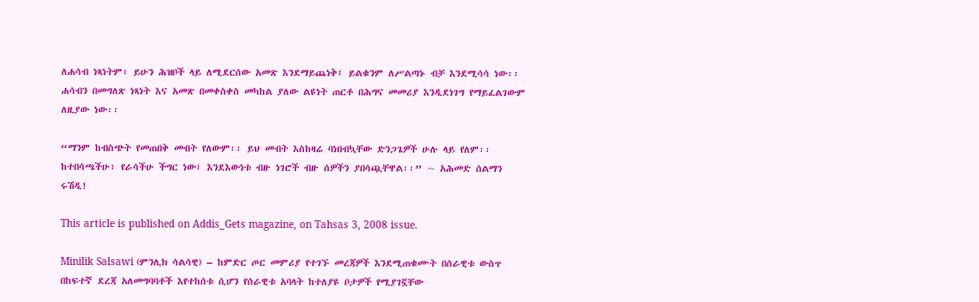ለሐሳብ ነጻነትም፣ ይሁን ሕዝቦች ላይ ለሚደርሰው አመጽ እንደማይጨነቅ፤ ይልቁንም ለሥልጣኑ ብቻ እንደሚሳሳ ነው፡፡ ሐሳብን በመግለጽ ነጻነት እና አመጽ በመቀስቀስ መካከል ያለው ልዩነት ጠርቶ በሕግና መመሪያ እንዲደነገግ የማይፈልገውም ለዚያው ነው፡፡

“ማንም ከብስጭት የመጠበቅ መብት የለውም፡፡ ይህ መብት እስከዛሬ ባነበብኳቸው ድንጋጌዎች ሁሉ ላይ የለም፡፡ ከተበሳጫችሁ፣ የራሳችሁ ችግር ነው፤ እንደእውነቱ ብዙ ነገሮች ብዙ ሰዎችን ያበሳጯቸዋል፡፡” ~ አሕመድ ሰልማን ሩሽዲ!

This article is published on Addis_Gets magazine, on Tahsas 3, 2008 issue.

Minilik Salsawi (ምንሊክ ሳልሳዊ) – ከምድር ጦር መምሪያ የተገኙ መረጃዎች እንደሚጠቁሙት በሰራዊቱ ውስጥ በከፍተኛ ደረጃ አለመግባባቶች እየተከሰቱ ሲሆን የሰራዊቱ አባላት ከተለያዩ ቦታዎች የሚያገኟቸው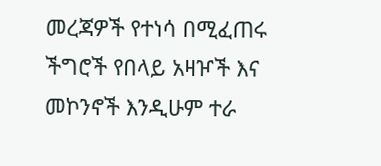መረጃዎች የተነሳ በሚፈጠሩ ችግሮች የበላይ አዛዦች እና መኮንኖች እንዲሁም ተራ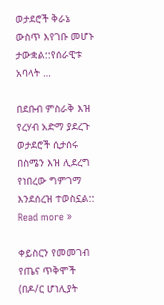ወታደሮች ቅራኔ ውስጥ እየገቡ መሆኑ ታውቋል::የሰራዊቱ አባላት …

በደቡብ ምስራቅ እዝ የረሃብ አድማ ያደረጉ ወታደሮች ሲታሰሩ በስሜን እዝ ሊደረግ የነበረው ግምገማ እንደሰረዝ ተወስኗል:: Read more »

ቀይስርን የመመገብ የጤና ጥቅሞች (በዶ/ር ሆነሊያት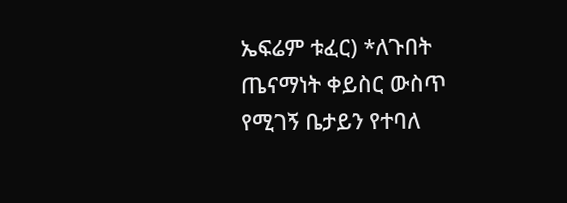ኤፍሬም ቱፈር) *ለጉበት ጤናማነት ቀይስር ውስጥ የሚገኝ ቤታይን የተባለ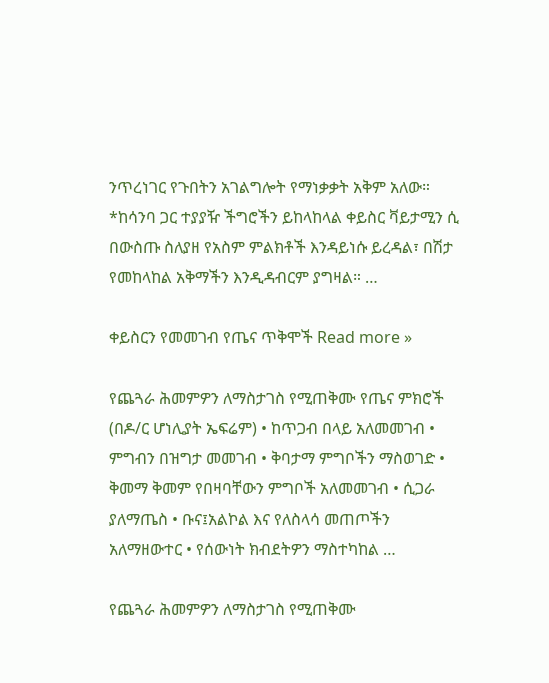ንጥረነገር የጉበትን አገልግሎት የማነቃቃት አቅም አለው። *ከሳንባ ጋር ተያያዥ ችግሮችን ይከላከላል ቀይስር ቫይታሚን ሲ በውስጡ ስለያዘ የአስም ምልክቶች እንዳይነሱ ይረዳል፣ በሽታ የመከላከል አቅማችን እንዲዳብርም ያግዛል። …

ቀይስርን የመመገብ የጤና ጥቅሞች Read more »

የጨጓራ ሕመምዎን ለማስታገስ የሚጠቅሙ የጤና ምክሮች (በዶ/ር ሆነሊያት ኤፍሬም) • ከጥጋብ በላይ አለመመገብ • ምግብን በዝግታ መመገብ • ቅባታማ ምግቦችን ማስወገድ • ቅመማ ቅመም የበዛባቸውን ምግቦች አለመመገብ • ሲጋራ ያለማጤስ • ቡና፤አልኮል እና የለስላሳ መጠጦችን አለማዘውተር • የሰውነት ክብደትዎን ማስተካከል …

የጨጓራ ሕመምዎን ለማስታገስ የሚጠቅሙ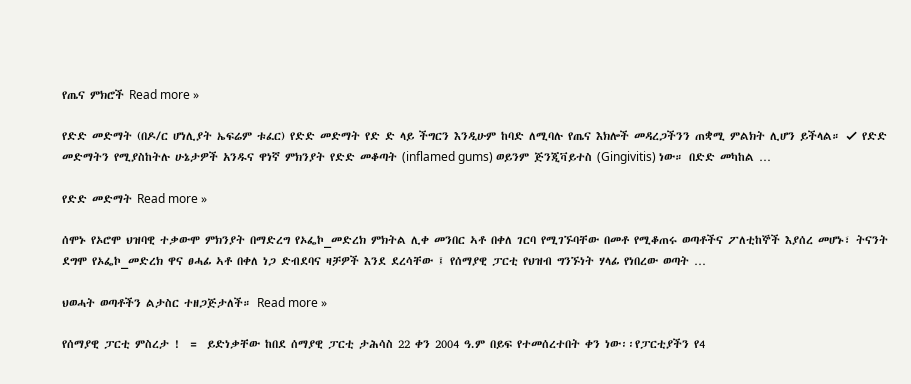የጤና ምክሮች Read more »

የድድ መድማት (በዶ/ር ሆነሊያት ኤፍሬም ቱፈር) የድድ መድማት የድ ድ ላይ ችግርን እንዲሁም ከባድ ለሚባሉ የጤና እክሎች መዳረጋችንን ጠቋሚ ምልክት ሊሆን ይችላል። ✓ የድድ መድማትን የሚያስከትሉ ሁኔታዎች አንዱና ዋነኛ ምክንያት የድድ መቆጣት (inflamed gums) ወይንም ጅንጂቫይተስ (Gingivitis) ነው። በድድ መካከል …

የድድ መድማት Read more »

ሰሞኑ የኦሮሞ ህዝባዊ ተቃውሞ ምክንያት በማድረግ የኦፌኮ_መድረክ ምክትል ሊቀ መንበር ኣቶ በቀለ ገርባ የሚገኙባቸው በመቶ የሚቆጠሩ ወጣቶችና ፖለቲከኞች እያሰረ መሆኑ፣ ትናንት ደግሞ የኦፌኮ_መድረክ ዋና ፀሓፊ ኣቶ በቀለ ነጋ ድብደባና ዛቻዎች እንደ ደረሳቸው ፤ የሰማያዊ ፓርቲ የህዝብ ግንኙነት ሃላፊ የነበረው ወጣት …

ህወሓት ወጣቶችን ልታስር ተዘጋጅታለች። Read more »

የሰማያዊ ፓርቲ ምስረታ !  =  ይድነቃቸው ከበደ ሰማያዊ ፓርቲ ታሕሳስ 22 ቀን 2004 ዓ.ም በይፍ የተመሰረተበት ቀን ነው፡፡የፓርቲያችን የ4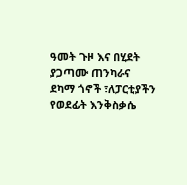ዓመት ጉዞ እና በሂደት ያጋጣሙ ጠንካራና ደካማ ጎኖች ፣ለፓርቲያችን የወደፊት እንቅስቃሴ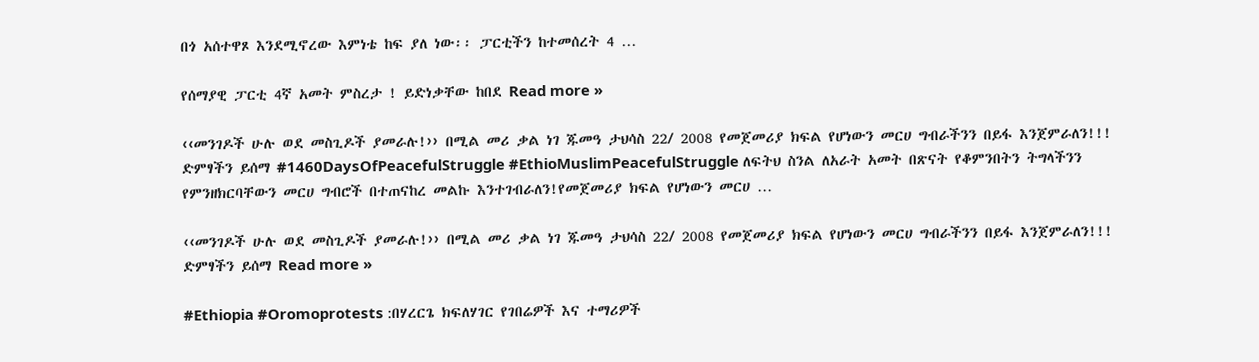በጎ አሰተዋጾ እንደሚኖረው እምነቴ ከፍ ያለ ነው፡፡ ፓርቲችን ከተመሰረት 4 …

የሰማያዊ ፓርቲ 4ኛ አመት ምስረታ ! ይድነቃቸው ከበደ Read more »

‹‹መንገዶች ሁሉ ወደ መስጊዶች ያመራሉ!›› በሚል መሪ ቃል ነገ ጁመዓ ታህሳስ 22/ 2008 የመጀመሪያ ክፍል የሆነውን መርሀ ግብራችንን በይፋ እንጀምራለን!!! ድምፃችን ይሰማ #1460DaysOfPeacefulStruggle #EthioMuslimPeacefulStruggle ለፍትህ ስንል ለአራት አመት በጽናት የቆምንበትን ትግላችንን የምንዘክርባቸውን መርሀ ግብሮች በተጠናከረ መልኩ እንተገብራለን!የመጀመሪያ ክፍል የሆነውን መርሀ …

‹‹መንገዶች ሁሉ ወደ መስጊዶች ያመራሉ!›› በሚል መሪ ቃል ነገ ጁመዓ ታህሳስ 22/ 2008 የመጀመሪያ ክፍል የሆነውን መርሀ ግብራችንን በይፋ እንጀምራለን!!! ድምፃችን ይሰማ Read more »

#Ethiopia #Oromoprotests :በሃረርጌ ክፍለሃገር የገበሬዎች እና ተማሪዎች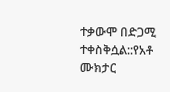ተቃውሞ በድጋሚ ተቀስቅሷል::የአቶ ሙክታር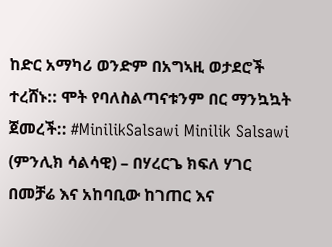ከድር አማካሪ ወንድም በአግኣዚ ወታደሮች ተረሸኑ:: ሞት የባለስልጣናቱንም በር ማንኳኳት ጀመረች:: #MinilikSalsawi Minilik Salsawi (ምንሊክ ሳልሳዊ) – በሃረርጌ ክፍለ ሃገር በመቻሬ እና አከባቢው ከገጠር እና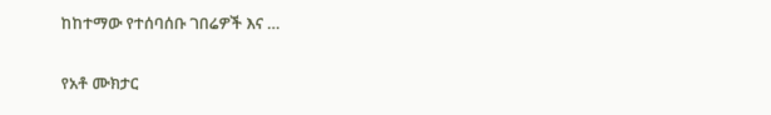ከከተማው የተሰባሰቡ ገበሬዎች እና …

የአቶ ሙክታር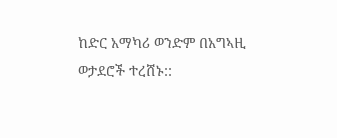ከድር አማካሪ ወንድም በአግኣዚ ወታደሮች ተረሸኑ::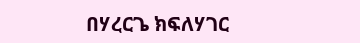በሃረርጌ ክፍለሃገር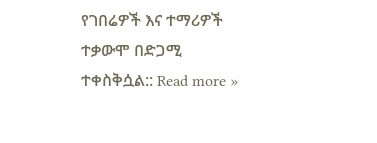የገበሬዎች እና ተማሪዎች ተቃውሞ በድጋሚ ተቀስቅሷል:: Read more »